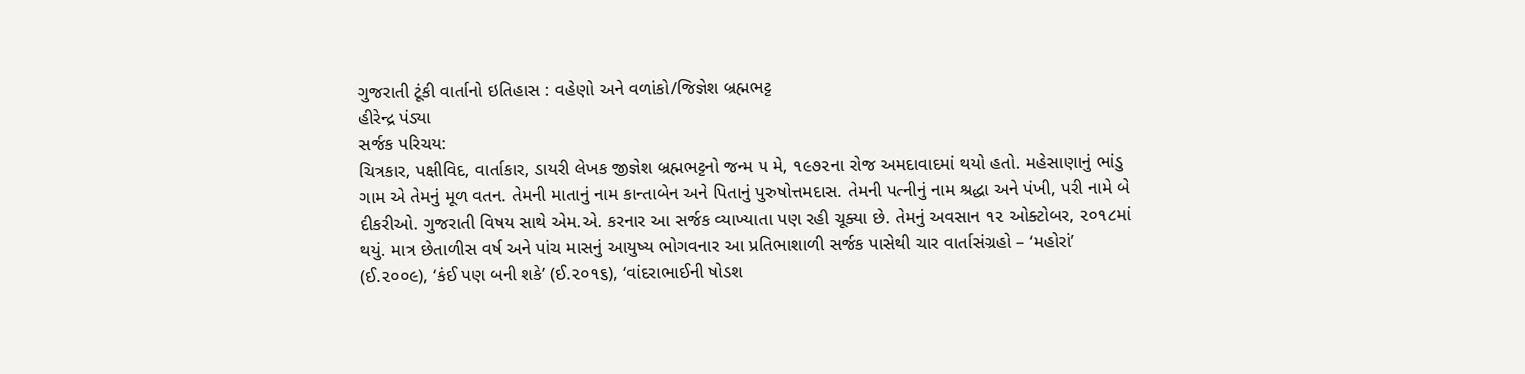ગુજરાતી ટૂંકી વાર્તાનો ઇતિહાસ : વહેણો અને વળાંકો/જિજ્ઞેશ બ્રહ્મભટ્ટ
હીરેન્દ્ર પંડ્યા
સર્જક પરિચય:
ચિત્રકાર, પક્ષીવિદ, વાર્તાકાર, ડાયરી લેખક જીજ્ઞેશ બ્રહ્મભટ્ટનો જન્મ ૫ મે, ૧૯૭૨ના રોજ અમદાવાદમાં થયો હતો. મહેસાણાનું ભાંડુ ગામ એ તેમનું મૂળ વતન. તેમની માતાનું નામ કાન્તાબેન અને પિતાનું પુરુષોત્તમદાસ. તેમની પત્નીનું નામ શ્રદ્ધા અને પંખી, પરી નામે બે દીકરીઓ. ગુજરાતી વિષય સાથે એમ.એ. કરનાર આ સર્જક વ્યાખ્યાતા પણ રહી ચૂક્યા છે. તેમનું અવસાન ૧૨ ઓક્ટોબર, ૨૦૧૮માં થયું. માત્ર છેતાળીસ વર્ષ અને પાંચ માસનું આયુષ્ય ભોગવનાર આ પ્રતિભાશાળી સર્જક પાસેથી ચાર વાર્તાસંગ્રહો – ‘મહોરાં’ (ઈ.૨૦૦૯), ‘કંઈ પણ બની શકે’ (ઈ.૨૦૧૬), ‘વાંદરાભાઈની ષોડશ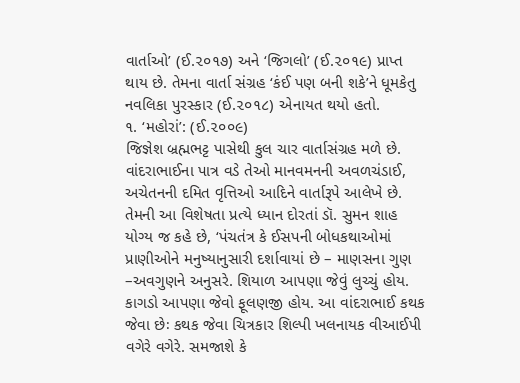વાર્તાઓ’ (ઈ.૨૦૧૭) અને ‘જિગલો’ (ઈ.૨૦૧૯) પ્રાપ્ત થાય છે. તેમના વાર્તા સંગ્રહ ‘કંઈ પણ બની શકે’ને ધૂમકેતુ નવલિકા પુરસ્કાર (ઈ.૨૦૧૮) એનાયત થયો હતો.
૧. ‘મહોરાં’: (ઈ.૨૦૦૯)
જિજ્ઞેશ બ્રહ્મભટ્ટ પાસેથી કુલ ચાર વાર્તાસંગ્રહ મળે છે. વાંદરાભાઈના પાત્ર વડે તેઓ માનવમનની અવળચંડાઈ, અચેતનની દમિત વૃત્તિઓ આદિને વાર્તારૂપે આલેખે છે. તેમની આ વિશેષતા પ્રત્યે ધ્યાન દોરતાં ડૉ. સુમન શાહ યોગ્ય જ કહે છે, ‘પંચતંત્ર કે ઈસપની બોધકથાઓમાં પ્રાણીઓને મનુષ્યાનુસારી દર્શાવાયાં છે – માણસના ગુણ –અવગુણને અનુસરે. શિયાળ આપણા જેવું લુચ્ચું હોય. કાગડો આપણા જેવો ફૂલણજી હોય. આ વાંદરાભાઈ કથક જેવા છેઃ કથક જેવા ચિત્રકાર શિલ્પી ખલનાયક વીઆઈપી વગેરે વગેરે. સમજાશે કે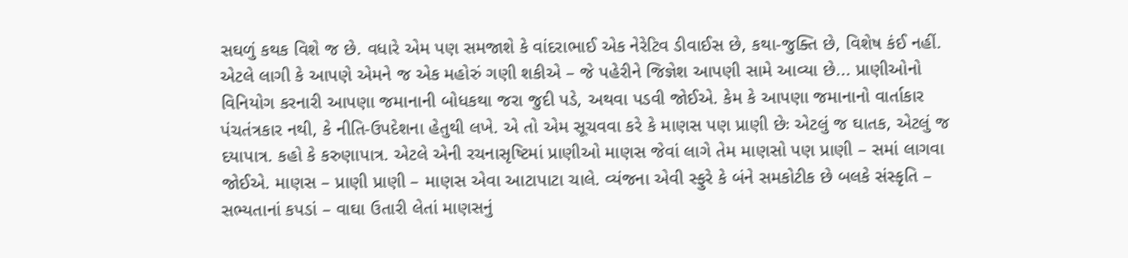સઘળું કથક વિશે જ છે. વધારે એમ પણ સમજાશે કે વાંદરાભાઈ એક નેરેટિવ ડીવાઈસ છે, કથા-જુક્તિ છે, વિશેષ કંઈ નહીં. એટલે લાગી કે આપણે એમને જ એક મહોરું ગણી શકીએ – જે પહેરીને જિજ્ઞેશ આપણી સામે આવ્યા છે... પ્રાણીઓનો વિનિયોગ કરનારી આપણા જમાનાની બોધકથા જરા જુદી પડે, અથવા પડવી જોઈએ. કેમ કે આપણા જમાનાનો વાર્તાકાર પંચતંત્રકાર નથી, કે નીતિ-ઉપદેશના હેતુથી લખે. એ તો એમ સૂચવવા કરે કે માણસ પણ પ્રાણી છેઃ એટલું જ ઘાતક, એટલું જ દયાપાત્ર. કહો કે કરુણાપાત્ર. એટલે એની રચનાસૃષ્ટિમાં પ્રાણીઓ માણસ જેવાં લાગે તેમ માણસો પણ પ્રાણી – સમાં લાગવા જોઈએ. માણસ – પ્રાણી પ્રાણી – માણસ એવા આટાપાટા ચાલે. વ્યંજના એવી સ્ફુરે કે બંને સમકોટીક છે બલકે સંસ્કૃતિ – સભ્યતાનાં કપડાં – વાઘા ઉતારી લેતાં માણસનું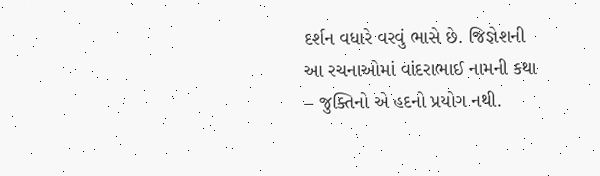દર્શન વધારે વરવું ભાસે છે. જિજ્ઞેશની આ રચનાઓમાં વાંદરાભાઈ નામની કથા – જુક્તિનો એ હદનો પ્રયોગ નથી.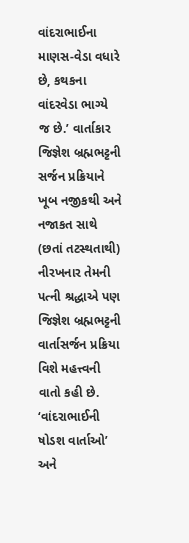વાંદરાભાઈના માણસ-વેડા વધારે છે, કથકના વાંદરવેડા ભાગ્યે જ છે.’ વાર્તાકાર જિજ્ઞેશ બ્રહ્મભટ્ટની સર્જન પ્રક્રિયાને ખૂબ નજીકથી અને નજાકત સાથે (છતાં તટસ્થતાથી) નીરખનાર તેમની પત્ની શ્રદ્ધાએ પણ જિજ્ઞેશ બ્રહ્મભટ્ટની વાર્તાસર્જન પ્રક્રિયા વિશે મહત્ત્વની વાતો કહી છે. ‘વાંદરાભાઈની ષોડશ વાર્તાઓ’ અને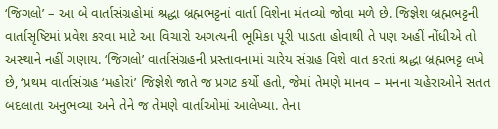‘જિગલો’ – આ બે વાર્તાસંગ્રહોમાં શ્રદ્ધા બ્રહ્મભટ્ટનાં વાર્તા વિશેના મંતવ્યો જોવા મળે છે. જિજ્ઞેશ બ્રહ્મભટ્ટની વાર્તાસૃષ્ટિમાં પ્રવેશ કરવા માટે આ વિચારો અગત્યની ભૂમિકા પૂરી પાડતા હોવાથી તે પણ અહીં નોંધીએ તો અસ્થાને નહીં ગણાય. ‘જિગલો’ વાર્તાસંગ્રહની પ્રસ્તાવનામાં ચારેય સંગ્રહ વિશે વાત કરતાં શ્રદ્ધા બ્રહ્મભટ્ટ લખે છે, ‘પ્રથમ વાર્તાસંગ્રહ ‘મહોરાં’ જિજ્ઞેશે જાતે જ પ્રગટ કર્યો હતો, જેમાં તેમણે માનવ – મનના ચહેરાઓને સતત બદલાતા અનુભવ્યા અને તેને જ તેમણે વાર્તાઓમાં આલેખ્યા. તેના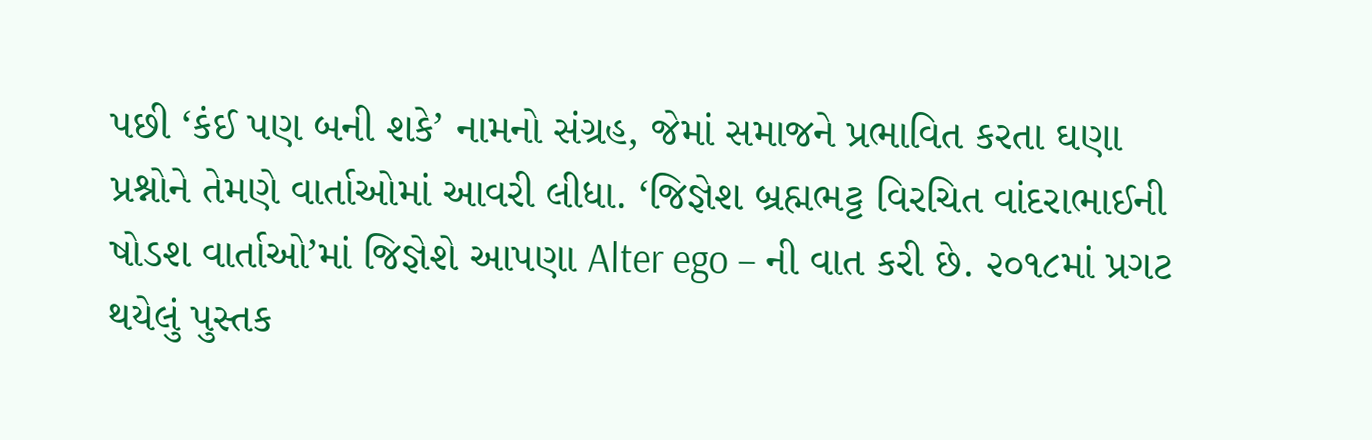પછી ‘કંઈ પણ બની શકે’ નામનો સંગ્રહ, જેમાં સમાજને પ્રભાવિત કરતા ઘણા પ્રશ્નોને તેમણે વાર્તાઓમાં આવરી લીધા. ‘જિજ્ઞેશ બ્રહ્મભટ્ટ વિરચિત વાંદરાભાઈની ષોડશ વાર્તાઓ’માં જિજ્ઞેશે આપણા Alter ego – ની વાત કરી છે. ૨૦૧૮માં પ્રગટ થયેલું પુસ્તક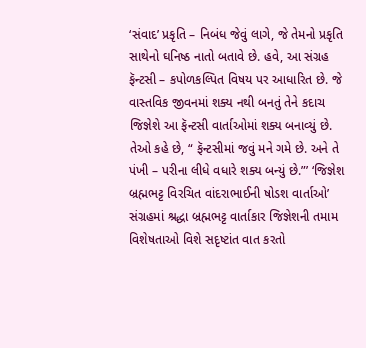‘સંવાદ’ પ્રકૃતિ – નિબંધ જેવું લાગે, જે તેમનો પ્રકૃતિ સાથેનો ઘનિષ્ઠ નાતો બતાવે છે. હવે, આ સંગ્રહ ફૅન્ટસી – કપોળકલ્પિત વિષય પર આધારિત છે. જે વાસ્તવિક જીવનમાં શક્ય નથી બનતું તેને કદાચ જિજ્ઞેશે આ ફૅન્ટસી વાર્તાઓમાં શક્ય બનાવ્યું છે. તેઓ કહે છે, “ ફૅન્ટસીમાં જવું મને ગમે છે. અને તે પંખી – પરીના લીધે વધારે શક્ય બન્યું છે.”’ ‘જિજ્ઞેશ બ્રહ્મભટ્ટ વિરચિત વાંદરાભાઈની ષોડશ વાર્તાઓ’ સંગ્રહમાં શ્રદ્ધા બ્રહ્મભટ્ટ વાર્તાકાર જિજ્ઞેશની તમામ વિશેષતાઓ વિશે સદૃષ્ટાંત વાત કરતો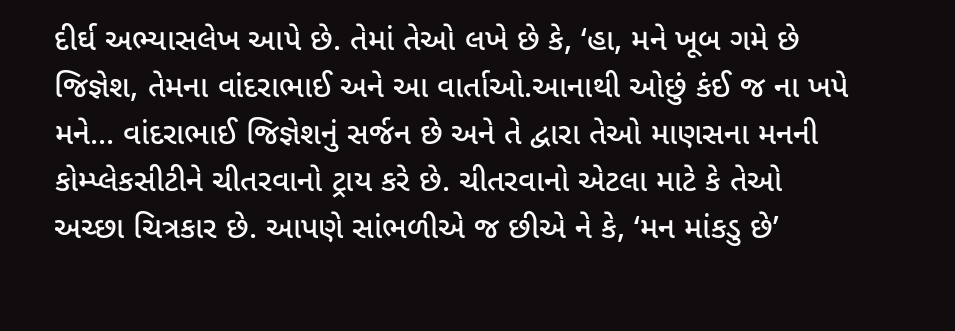દીર્ઘ અભ્યાસલેખ આપે છે. તેમાં તેઓ લખે છે કે, ‘હા, મને ખૂબ ગમે છે જિજ્ઞેશ, તેમના વાંદરાભાઈ અને આ વાર્તાઓ.આનાથી ઓછું કંઈ જ ના ખપે મને... વાંદરાભાઈ જિજ્ઞેશનું સર્જન છે અને તે દ્વારા તેઓ માણસના મનની કોમ્પ્લેકસીટીને ચીતરવાનો ટ્રાય કરે છે. ચીતરવાનો એટલા માટે કે તેઓ અચ્છા ચિત્રકાર છે. આપણે સાંભળીએ જ છીએ ને કે, ‘મન માંકડુ છે’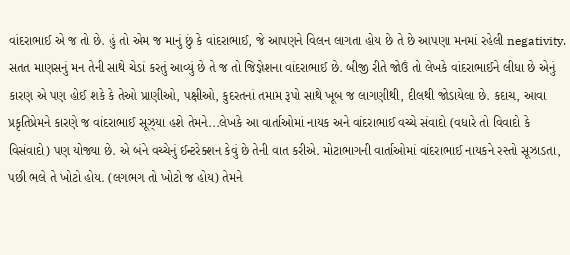વાંદરાભાઈ એ જ તો છે. હું તો એમ જ માનું છું કે વાંદરાભાઈ, જે આપણને વિલન લાગતા હોય છે તે છે આપણા મનમાં રહેલી negativity. સતત માણસનું મન તેની સાથે ચેડાં કરતું આવ્યું છે તે જ તો જિજ્ઞેશના વાંદરાભાઈ છે. બીજી રીતે જોઉં તો લેખકે વાંદરાભાઈને લીધા છે એનું કારણ એ પણ હોઈ શકે કે તેઓ પ્રાણીઓ, પક્ષીઓ, કુદરતનાં તમામ રૂપો સાથે ખૂબ જ લાગણીથી, દીલથી જોડાયેલા છે. કદાચ, આવા પ્રકૃતિપ્રેમને કારણે જ વાંદરાભાઈ સૂઝ્યા હશે તેમને...લેખકે આ વાર્તાઓમાં નાયક અને વાંદરાભાઈ વચ્ચે સંવાદો (વધારે તો વિવાદો કે વિસંવાદો) પણ યોજ્યા છે. એ બંને વચ્ચેનું ઈન્ટરેક્શન કેવું છે તેની વાત કરીએ. મોટાભાગની વાર્તાઓમાં વાંદરાભાઈ નાયકને રસ્તો સૂઝાડતા, પછી ભલે તે ખોટો હોય. (લગભગ તો ખોટો જ હોય) તેમને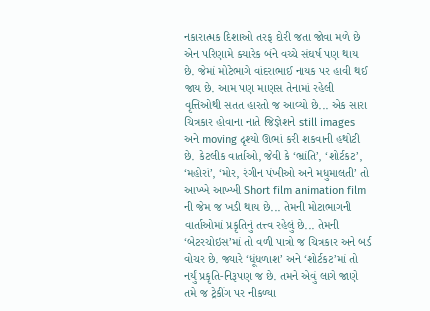નકારાત્મક દિશાઓ તરફ દોરી જતા જોવા મળે છે એન પરિણામે ક્યારેક બંને વચ્ચે સંઘર્ષ પણ થાય છે. જેમાં મોટેભાગે વાંદરાભાઈ નાયક પર હાવી થઈ જાય છે. આમ પણ માણસ તેનામાં રહેલી વૃત્તિઓથી સતત હારતો જ આવ્યો છે... એક સારા ચિત્રકાર હોવાના નાતે જિજ્ઞેશને still images અને moving દૃશ્યો ઊભાં કરી શકવાની હથોટી છે. કેટલીક વાર્તાઓ, જેવી કે ‘ભ્રાંતિ’, ‘શોર્ટકટ’, ‘મહોરાં’, ‘મોર, રંગીન પંખીઓ અને મધુમાલતી’ તો આખ્ખે આખ્ખી Short film animation film ની જેમ જ ખડી થાય છે... તેમની મોટાભાગની વાર્તાઓમાં પ્રકૃતિનું તત્ત્વ રહેલું છે... તેમની ‘બેટરચોઇસ’માં તો વળી પાત્રો જ ચિત્રકાર અને બર્ડ વોચર છે. જ્યારે ‘ધૂંધળાશ’ અને ‘શોર્ટકટ’માં તો નર્યું પ્રકૃતિ-નિરૂપણ જ છે. તમને એવું લાગે જાણે તમે જ ટ્રેકીંગ પર નીકળ્યા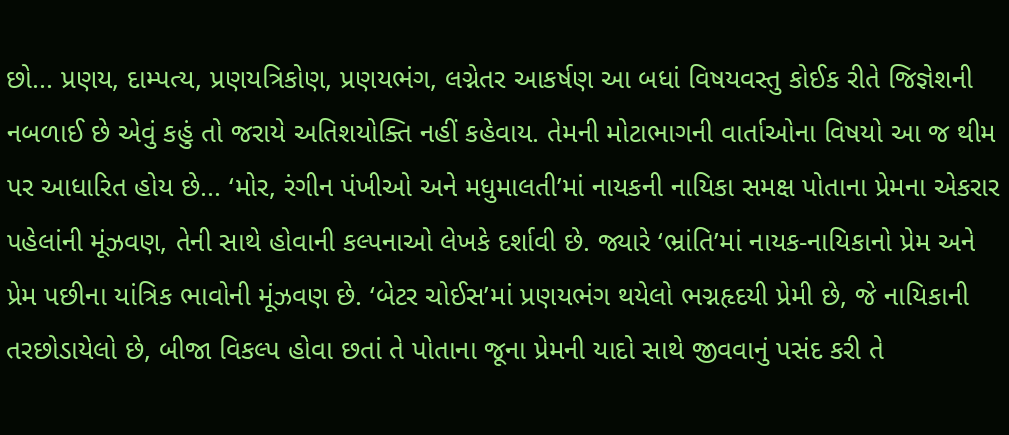છો... પ્રણય, દામ્પત્ય, પ્રણયત્રિકોણ, પ્રણયભંગ, લગ્નેતર આકર્ષણ આ બધાં વિષયવસ્તુ કોઈક રીતે જિજ્ઞેશની નબળાઈ છે એવું કહું તો જરાયે અતિશયોક્તિ નહીં કહેવાય. તેમની મોટાભાગની વાર્તાઓના વિષયો આ જ થીમ પર આધારિત હોય છે... ‘મોર, રંગીન પંખીઓ અને મધુમાલતી’માં નાયકની નાયિકા સમક્ષ પોતાના પ્રેમના એકરાર પહેલાંની મૂંઝવણ, તેની સાથે હોવાની કલ્પનાઓ લેખકે દર્શાવી છે. જ્યારે ‘ભ્રાંતિ’માં નાયક-નાયિકાનો પ્રેમ અને પ્રેમ પછીના યાંત્રિક ભાવોની મૂંઝવણ છે. ‘બેટર ચોઈસ’માં પ્રણયભંગ થયેલો ભગ્નહૃદયી પ્રેમી છે, જે નાયિકાની તરછોડાયેલો છે, બીજા વિકલ્પ હોવા છતાં તે પોતાના જૂના પ્રેમની યાદો સાથે જીવવાનું પસંદ કરી તે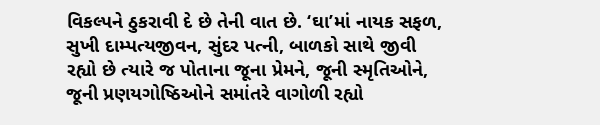વિકલ્પને ઠુકરાવી દે છે તેની વાત છે. ‘ઘા’માં નાયક સફળ, સુખી દામ્પત્યજીવન, સુંદર પત્ની, બાળકો સાથે જીવી રહ્યો છે ત્યારે જ પોતાના જૂના પ્રેમને, જૂની સ્મૃતિઓને, જૂની પ્રણયગોષ્ઠિઓને સમાંતરે વાગોળી રહ્યો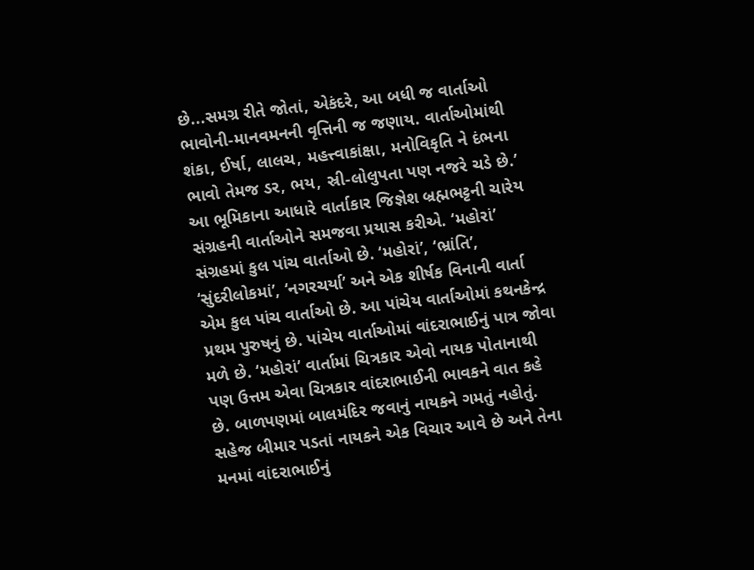છે...સમગ્ર રીતે જોતાં, એકંદરે, આ બધી જ વાર્તાઓ ભાવોની-માનવમનની વૃત્તિની જ જણાય. વાર્તાઓમાંથી શંકા, ઈર્ષા, લાલચ, મહત્ત્વાકાંક્ષા, મનોવિકૃતિ ને દંભના ભાવો તેમજ ડર, ભય, સ્રી-લોલુપતા પણ નજરે ચડે છે.’ આ ભૂમિકાના આધારે વાર્તાકાર જિજ્ઞેશ બ્રહ્મભટ્ટની ચારેય સંગ્રહની વાર્તાઓને સમજવા પ્રયાસ કરીએ. ‘મહોરાં’ સંગ્રહમાં કુલ પાંચ વાર્તાઓ છે. ‘મહોરાં’, ‘ભ્રાંતિ’, ‘સુંદરીલોકમાં’, ‘નગરચર્યા’ અને એક શીર્ષક વિનાની વાર્તા એમ કુલ પાંચ વાર્તાઓ છે. આ પાંચેય વાર્તાઓમાં કથનકેન્દ્ર પ્રથમ પુરુષનું છે. પાંચેય વાર્તાઓમાં વાંદરાભાઈનું પાત્ર જોવા મળે છે. ‘મહોરાં’ વાર્તામાં ચિત્રકાર એવો નાયક પોતાનાથી પણ ઉત્તમ એવા ચિત્રકાર વાંદરાભાઈની ભાવકને વાત કહે છે. બાળપણમાં બાલમંદિર જવાનું નાયકને ગમતું નહોતું. સહેજ બીમાર પડતાં નાયકને એક વિચાર આવે છે અને તેના મનમાં વાંદરાભાઈનું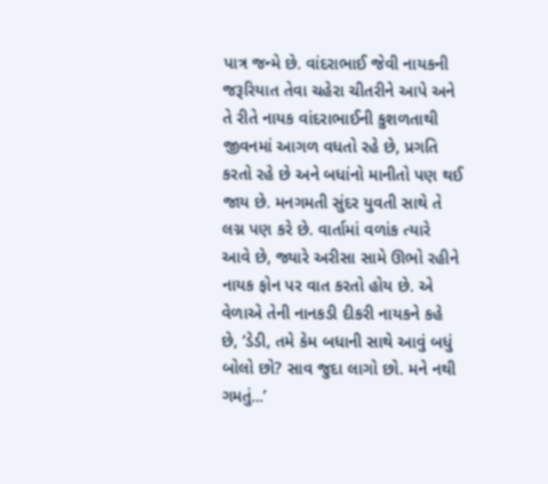પાત્ર જન્મે છે. વાંદરાભાઈ જેવી નાયકની જરૂરિયાત તેવા ચહેરા ચીતરીને આપે અને તે રીતે નાયક વાંદરાભાઈની કુશળતાથી જીવનમાં આગળ વધતો રહે છે, પ્રગતિ કરતો રહે છે અને બધાંનો માનીતો પણ થઈ જાય છે. મનગમતી સુંદર યુવતી સાથે તે લગ્ન પણ કરે છે. વાર્તામાં વળાંક ત્યારે આવે છે, જ્યારે અરીસા સામે ઊભો રહીને નાયક ફોન પર વાત કરતો હોય છે. એ વેળાએ તેની નાનકડી દીકરી નાયકને કહે છે, ‘ડેડી, તમે કેમ બધાની સાથે આવું બધું બોલો છો? સાવ જુદા લાગો છો. મને નથી ગમતું...’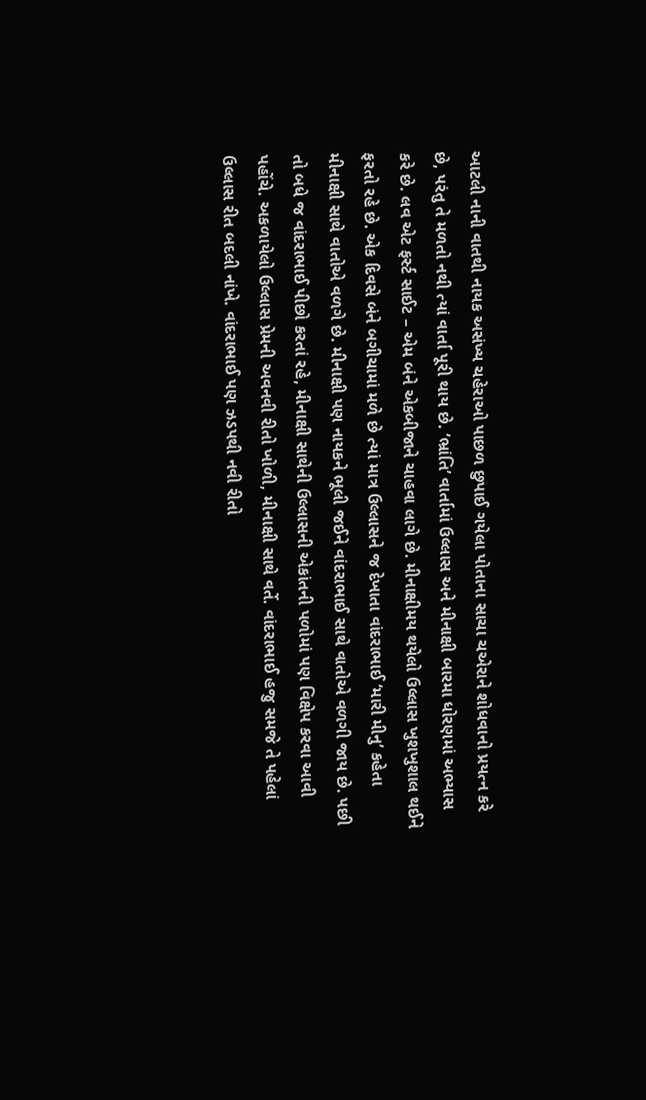આટલી નાની વાતથી નાયક અસંખ્ય ચહેરાઓ પાછળ છુપાઈ ગયેલા પોતાના સાચા ચએરાને શોધવાનો પ્રયત્ન કરે છે, પરંતુ તે મળતો નથી ત્યાં વાર્તા પૂરી થાય છે. ‘ભ્રાંતિ’ વાર્તામાં ઉલ્લાસ અને મીનાક્ષી બારમા ધોરણમાં અભ્યાસ કરે છે. લવ એટ ફર્સ્ટ સાઈટ – એમ બંને એકબીજાને ચાહવા લાગે છે. મીનાક્ષીમય થયેલો ઉલ્લાસ ખુશખુશાલ થઈને ફરતો રહે છે. એક દિવસે બંને બગીચામાં મળે છે ત્યાં માત્ર ઉલ્લાસને જ દેખાતા વાંદરાભાઈ ‘મારી મીનુ’ કહેતા મીનાક્ષી સાથે વાતોએ વળગે છે. મીનાક્ષી પણ નાયકને ભૂલી જઈને વાંદરાભાઈ સાથે વાતોએ વળગી જાય છે. પછી તો બધે જ વાંદરાભાઈ પીછો કરતાં રહે, મીનાક્ષી સાથેની ઉલ્લાસની એકાંતની પળોમાં પણ વિક્ષેપ કરવા આવી પહોંચે. અકળાયેલો ઉલ્લાસ પ્રેમની અવનવી રીતો ખોળી, મીનાક્ષી સાથે વર્તે. વાંદરાભાઈ હજુ સમજે તે પહેલાં ઉલ્લાસ રીત બદલી નાંખે. વાંદરાભાઈ પણ ઝડપથી નવી રીતો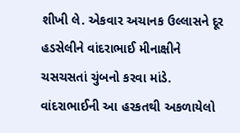શીખી લે. એકવાર અચાનક ઉલ્લાસને દૂર હડસેલીને વાંદરાભાઈ મીનાક્ષીને ચસચસતાં ચુંબનો કરવા માંડે. વાંદરાભાઈની આ હરકતથી અકળાયેલો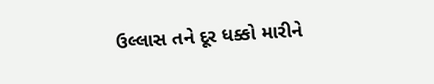ઉલ્લાસ તને દૂર ધક્કો મારીને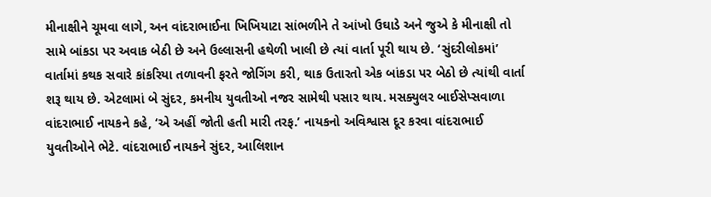મીનાક્ષીને ચૂમવા લાગે, અન વાંદરાભાઈના ખિખિયાટા સાંભળીને તે આંખો ઉઘાડે અને જુએ કે મીનાક્ષી તો સામે બાંકડા પર અવાક બેઠી છે અને ઉલ્લાસની હથેળી ખાલી છે ત્યાં વાર્તા પૂરી થાય છે. ‘સુંદરીલોકમાં’ વાર્તામાં કથક સવારે કાંકરિયા તળાવની ફરતે જોગિંગ કરી, થાક ઉતારતો એક બાંકડા પર બેઠો છે ત્યાંથી વાર્તા શરૂ થાય છે. એટલામાં બે સુંદર, કમનીય યુવતીઓ નજર સામેથી પસાર થાય. મસક્યુલર બાઈસેપ્સવાળા વાંદરાભાઈ નાયકને કહે, ‘એ અહીં જોતી હતી મારી તરફ.’ નાયકનો અવિશ્વાસ દૂર કરવા વાંદરાભાઈ યુવતીઓને ભેટે. વાંદરાભાઈ નાયકને સુંદર, આલિશાન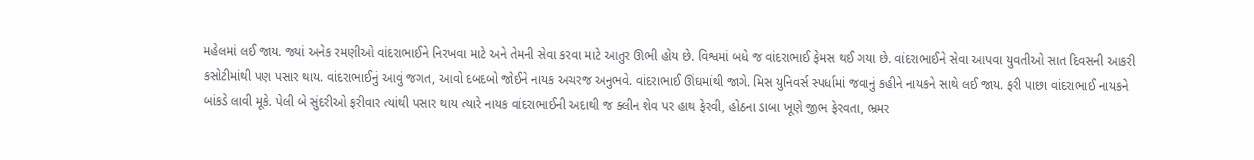મહેલમાં લઈ જાય. જ્યાં અનેક રમણીઓ વાંદરાભાઈને નિરખવા માટે અને તેમની સેવા કરવા માટે આતુર ઊભી હોય છે. વિશ્વમાં બધે જ વાંદરાભાઈ ફેમસ થઈ ગયા છે. વાંદરાભાઈને સેવા આપવા યુવતીઓ સાત દિવસની આકરી કસોટીમાંથી પણ પસાર થાય. વાંદરાભાઈનું આવું જગત, આવો દબદબો જોઈને નાયક અચરજ અનુભવે. વાંદરાભાઈ ઊંઘમાંથી જાગે. મિસ યુનિવર્સ સ્પર્ધામાં જવાનું કહીને નાયકને સાથે લઈ જાય. ફરી પાછા વાંદરાભાઈ નાયકને બાંકડે લાવી મૂકે. પેલી બે સુંદરીઓ ફરીવાર ત્યાંથી પસાર થાય ત્યારે નાયક વાંદરાભાઈની અદાથી જ ક્લીન શેવ પર હાથ ફેરવી, હોઠના ડાબા ખૂણે જીભ ફેરવતા, ભ્રમર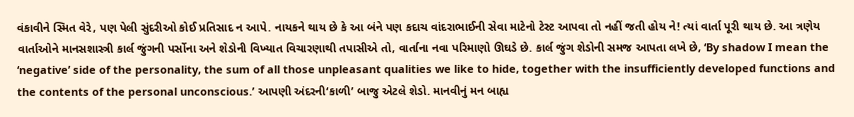વંકાવીને સ્મિત વેરે, પણ પેલી સુંદરીઓ કોઈ પ્રતિસાદ ન આપે. નાયકને થાય છે કે આ બંને પણ કદાચ વાંદરાભાઈની સેવા માટેનો ટેસ્ટ આપવા તો નહીં જતી હોય ને! ત્યાં વાર્તા પૂરી થાય છે. આ ત્રણેય વાર્તાઓને માનસશાસ્ત્રી કાર્લ જુંગની પર્સોના અને શેડોની વિખ્યાત વિચારણાથી તપાસીએ તો, વાર્તાના નવા પરિમાણો ઊઘડે છે. કાર્લ જુંગ શેડોની સમજ આપતા લખે છે, ‘By shadow I mean the ‘negative’ side of the personality, the sum of all those unpleasant qualities we like to hide, together with the insufficiently developed functions and the contents of the personal unconscious.’ આપણી અંદરની‘કાળી’ બાજુ એટલે શેડો. માનવીનું મન બાહ્ય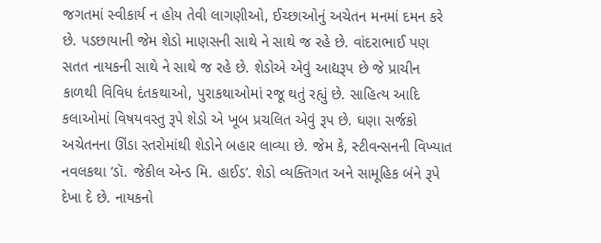જગતમાં સ્વીકાર્ય ન હોય તેવી લાગણીઓ, ઈચ્છાઓનું અચેતન મનમાં દમન કરે છે. પડછાયાની જેમ શેડો માણસની સાથે ને સાથે જ રહે છે. વાંદરાભાઈ પણ સતત નાયકની સાથે ને સાથે જ રહે છે. શેડોએ એવું આદ્યરૂપ છે જે પ્રાચીન કાળથી વિવિધ દંતકથાઓ, પુરાકથાઓમાં રજૂ થતું રહ્યું છે. સાહિત્ય આદિ કલાઓમાં વિષયવસ્તુ રૂપે શેડો એ ખૂબ પ્રચલિત એવું રૂપ છે. ઘણા સર્જકો અચેતનના ઊંડા સ્તરોમાંથી શેડોને બહાર લાવ્યા છે. જેમ કે, સ્ટીવન્સનની વિખ્યાત નવલકથા ‘ડૉ. જેકીલ એન્ડ મિ. હાઈડ’. શેડો વ્યક્તિગત અને સામૂહિક બંને રૂપે દેખા દે છે. નાયકનો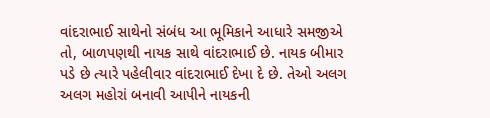વાંદરાભાઈ સાથેનો સંબંધ આ ભૂમિકાને આધારે સમજીએ તો, બાળપણથી નાયક સાથે વાંદરાભાઈ છે. નાયક બીમાર પડે છે ત્યારે પહેલીવાર વાંદરાભાઈ દેખા દે છે. તેઓ અલગ અલગ મહોરાં બનાવી આપીને નાયકની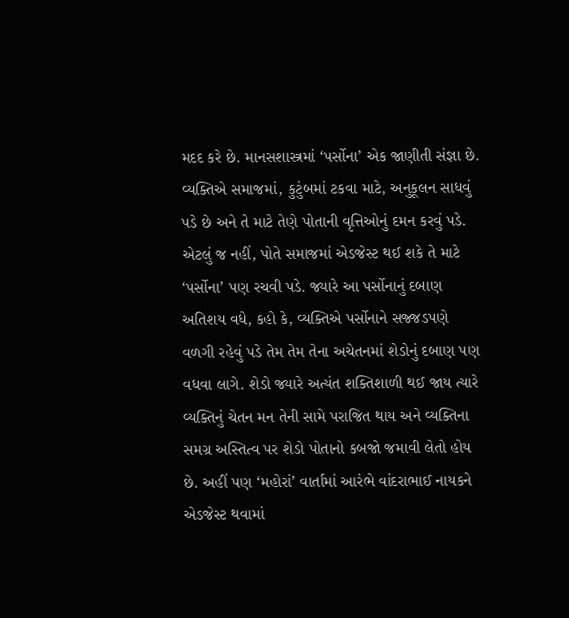મદદ કરે છે. માનસશાસ્ત્રમાં ‘પર્સોના’ એક જાણીતી સંજ્ઞા છે. વ્યક્તિએ સમાજમાં, કુટુંબમાં ટકવા માટે, અનુકૂલન સાધવું પડે છે અને તે માટે તેણે પોતાની વૃત્તિઓનું દમન કરવું પડે. એટલું જ નહીં, પોતે સમાજમાં એડજેસ્ટ થઈ શકે તે માટે ‘પર્સોના’ પણ રચવી પડે. જ્યારે આ પર્સોનાનું દબાણ અતિશય વધે, કહો કે, વ્યક્તિએ પર્સોનાને સજ્જડપણે વળગી રહેવું પડે તેમ તેમ તેના અચેતનમાં શેડોનું દબાણ પણ વધવા લાગે. શેડો જ્યારે અત્યંત શક્તિશાળી થઈ જાય ત્યારે વ્યક્તિનું ચેતન મન તેની સામે પરાજિત થાય અને વ્યક્તિના સમગ્ર અસ્તિત્વ પર શેડો પોતાનો કબજો જમાવી લેતો હોય છે. અહીં પણ ‘મહોરાં’ વાર્તામાં આરંભે વાંદરાભાઈ નાયકને એડજેસ્ટ થવામાં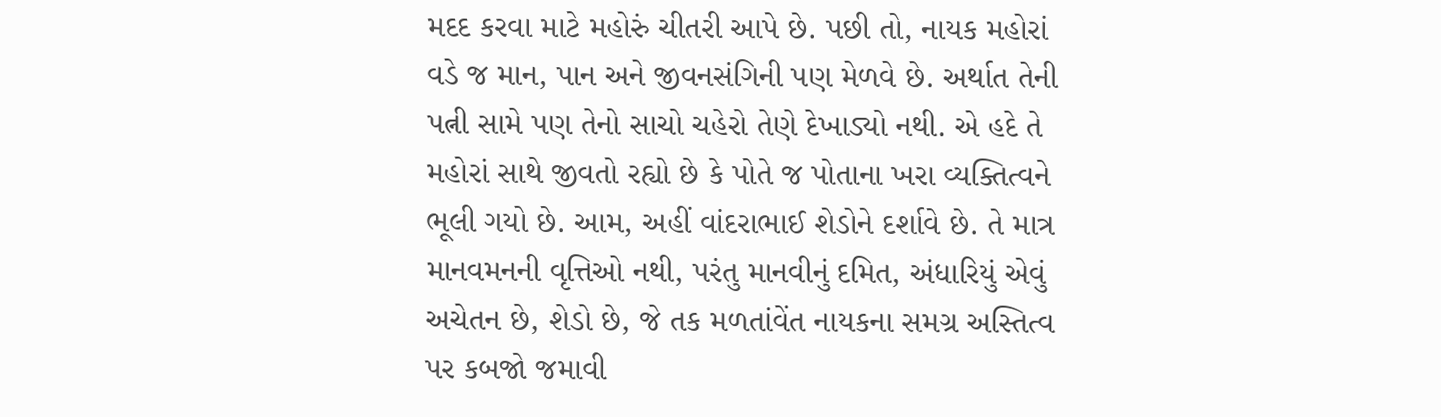મદદ કરવા માટે મહોરું ચીતરી આપે છે. પછી તો, નાયક મહોરાં વડે જ માન, પાન અને જીવનસંગિની પણ મેળવે છે. અર્થાત તેની પત્ની સામે પણ તેનો સાચો ચહેરો તેણે દેખાડ્યો નથી. એ હદે તે મહોરાં સાથે જીવતો રહ્યો છે કે પોતે જ પોતાના ખરા વ્યક્તિત્વને ભૂલી ગયો છે. આમ, અહીં વાંદરાભાઈ શેડોને દર્શાવે છે. તે માત્ર માનવમનની વૃત્તિઓ નથી, પરંતુ માનવીનું દમિત, અંધારિયું એવું અચેતન છે, શેડો છે, જે તક મળતાંવેંત નાયકના સમગ્ર અસ્તિત્વ પર કબજો જમાવી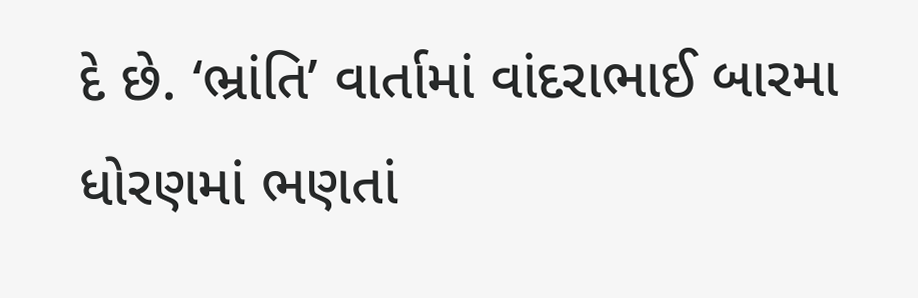દે છે. ‘ભ્રાંતિ’ વાર્તામાં વાંદરાભાઈ બારમા ધોરણમાં ભણતાં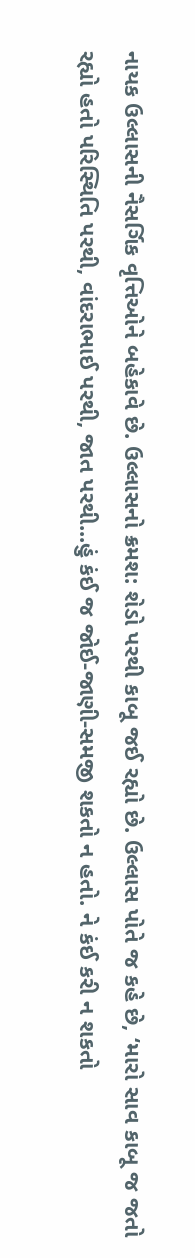નાયક ઉલ્લાસની નૈસર્ગિક વૃત્તિઓને બહેકાવે છે. ઉલ્લાસનો ક્રમશ: શેડો પરથી કાબૂ જઈ રહ્યો છે. ઉલ્લાસ પોતે જ કહે છે, ‘મારો સાવ કાબૂ જ જતો રહ્યો હતો પરિસ્થિતિ પરથી, વાંદરાભાઈ પરથી, જાત પરથી...હું કંઈ જ જોઈ-જાણી-સમજી શકતો ન હતો. ને કંઈ કરી ન શકતો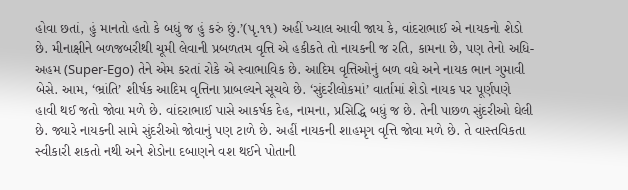હોવા છતાં, હું માનતો હતો કે બધું જ હું કરું છું.’(પૃ.૧૧) અહીં ખ્યાલ આવી જાય કે, વાંદરાભાઈ એ નાયકનો શેડો છે. મીનાક્ષીને બળજબરીથી ચૂમી લેવાની પ્રબળતમ વૃત્તિ એ હકીકતે તો નાયકની જ રતિ, કામના છે, પણ તેનો અધિ-અહમ (Super-Ego) તેને એમ કરતાં રોકે એ સ્વાભાવિક છે. આદિમ વૃત્તિઓનું બળ વધે અને નાયક ભાન ગુમાવી બેસે. આમ, ‘ભ્રાંતિ’ શીર્ષક આદિમ વૃત્તિના પ્રાબલ્યને સૂચવે છે. ‘સુંદરીલોકમાં’ વાર્તામાં શેડો નાયક પર પૂર્ણપણે હાવી થઈ જતો જોવા મળે છે. વાંદરાભાઈ પાસે આકર્ષક દેહ, નામના, પ્રસિદ્ધિ બધું જ છે. તેની પાછળ સુંદરીઓ ઘેલી છે. જ્યારે નાયકની સામે સુંદરીઓ જોવાનું પણ ટાળે છે. અહીં નાયકની શાહમૃગ વૃત્તિ જોવા મળે છે. તે વાસ્તવિકતા સ્વીકારી શકતો નથી અને શેડોના દબાણને વશ થઈને પોતાની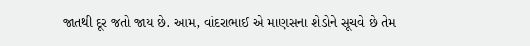જાતથી દૂર જતો જાય છે. આમ, વાંદરાભાઈ એ માણસના શેડોને સૂચવે છે તેમ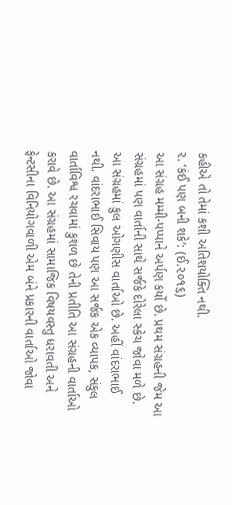કહીએ તો તેમાં કશી અતિશયોક્તિ નથી.
૨. ‘કંઈ પણ બની શકે’: (ઈ.૨૦૧૬)
આ સંગ્રહ મમ્મી-પપ્પાને અર્પણ કર્યો છે. પ્રથમ સંગ્રહની જેમ આ સંગ્રહમાં પણ વાર્તાની સાથે સર્જકે દોરેલા સ્કેચ જોવા મળે છે. આ સંગ્રહમાં કુલ ઓગણીસ વાર્તાઓ છે. અહીં વાંદરાભાઈ નથી. વાંદરાભાઈ સિવાય પણ આ સર્જક એક વ્યાપક, સંકુલ વાર્તાવિશ્વ રચવામાં કુશળ છે તેની પ્રતીતિ આ સંગ્રહની વાર્તાઓ કરાવે છે. આ સંગ્રહમાં સામાજિક વિષયવસ્તુ ધરાવતી અને ફેન્ટસીના વિનિયોગવાળી એમ બંને પ્રકારની વાર્તાઓ જોવા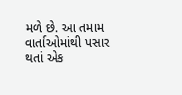મળે છે. આ તમામ વાર્તાઓમાંથી પસાર થતાં એક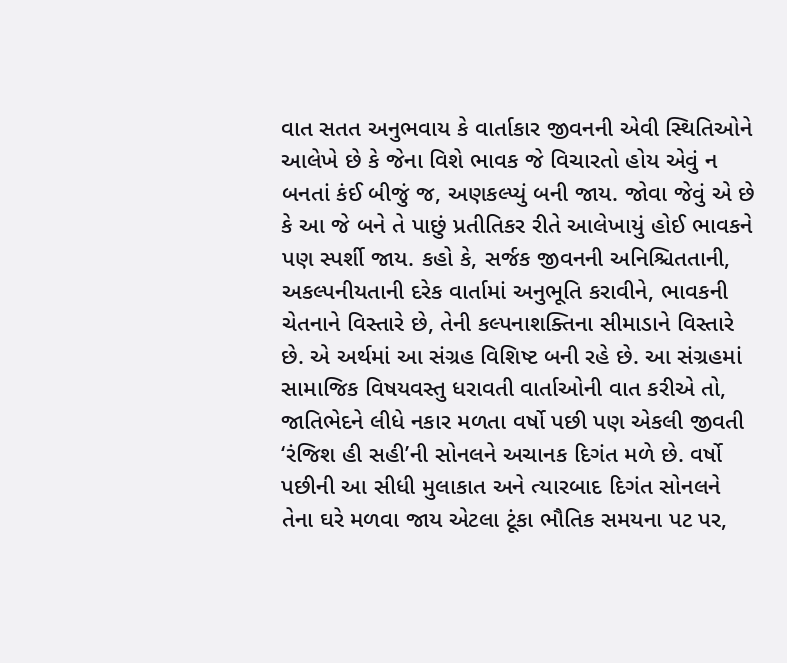વાત સતત અનુભવાય કે વાર્તાકાર જીવનની એવી સ્થિતિઓને આલેખે છે કે જેના વિશે ભાવક જે વિચારતો હોય એવું ન બનતાં કંઈ બીજું જ, અણકલ્પ્યું બની જાય. જોવા જેવું એ છે કે આ જે બને તે પાછું પ્રતીતિકર રીતે આલેખાયું હોઈ ભાવકને પણ સ્પર્શી જાય. કહો કે, સર્જક જીવનની અનિશ્ચિતતાની, અકલ્પનીયતાની દરેક વાર્તામાં અનુભૂતિ કરાવીને, ભાવકની ચેતનાને વિસ્તારે છે, તેની કલ્પનાશક્તિના સીમાડાને વિસ્તારે છે. એ અર્થમાં આ સંગ્રહ વિશિષ્ટ બની રહે છે. આ સંગ્રહમાં સામાજિક વિષયવસ્તુ ધરાવતી વાર્તાઓની વાત કરીએ તો, જાતિભેદને લીધે નકાર મળતા વર્ષો પછી પણ એકલી જીવતી ‘રંજિશ હી સહી’ની સોનલને અચાનક દિગંત મળે છે. વર્ષો પછીની આ સીધી મુલાકાત અને ત્યારબાદ દિગંત સોનલને તેના ઘરે મળવા જાય એટલા ટૂંકા ભૌતિક સમયના પટ પર,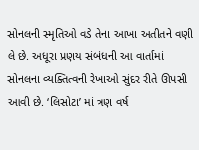સોનલની સ્મૃતિઓ વડે તેના આખા અતીતને વણી લે છે. અધૂરા પ્રણય સંબંધની આ વાર્તામાં સોનલના વ્યક્તિત્વની રેખાઓ સુંદર રીતે ઊપસી આવી છે. ‘લિસોટા’ માં ત્રણ વર્ષ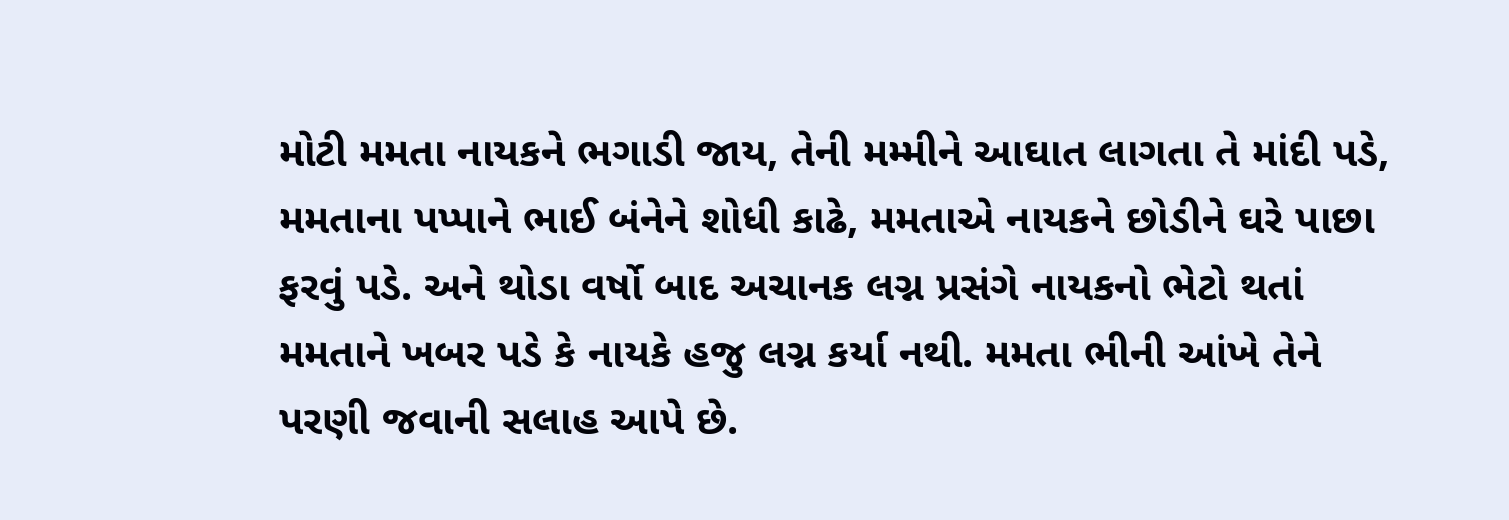મોટી મમતા નાયકને ભગાડી જાય, તેની મમ્મીને આઘાત લાગતા તે માંદી પડે, મમતાના પપ્પાને ભાઈ બંનેને શોધી કાઢે, મમતાએ નાયકને છોડીને ઘરે પાછા ફરવું પડે. અને થોડા વર્ષો બાદ અચાનક લગ્ન પ્રસંગે નાયકનો ભેટો થતાં મમતાને ખબર પડે કે નાયકે હજુ લગ્ન કર્યા નથી. મમતા ભીની આંખે તેને પરણી જવાની સલાહ આપે છે.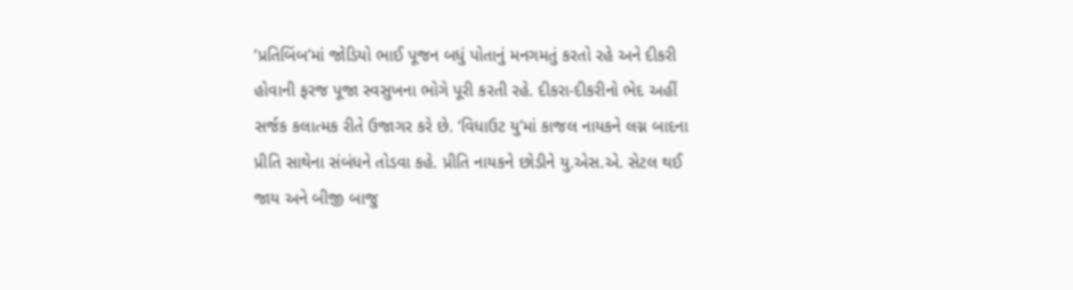‘પ્રતિબિંબ’માં જોડિયો ભાઈ પૂજન બધું પોતાનું મનગમતું કરતો રહે અને દીકરી હોવાની ફરજ પૂજા સ્વસુખના ભોગે પૂરી કરતી રહે. દીકરા-દીકરીનો ભેદ અહીં સર્જક કલાત્મક રીતે ઉજાગર કરે છે. ‘વિધાઉટ યુ’માં કાજલ નાયકને લગ્ન બાદના પ્રીતિ સાથેના સંબંધને તોડવા કહે. પ્રીતિ નાયકને છોડીને યુ.એસ.એ. સેટલ થઈ જાય અને બીજી બાજુ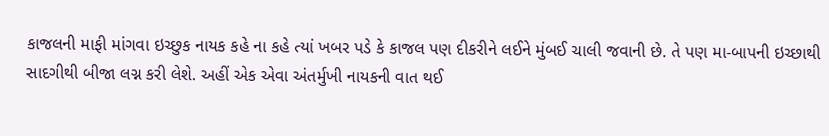કાજલની માફી માંગવા ઇચ્છુક નાયક કહે ના કહે ત્યાં ખબર પડે કે કાજલ પણ દીકરીને લઈને મુંબઈ ચાલી જવાની છે. તે પણ મા-બાપની ઇચ્છાથી સાદગીથી બીજા લગ્ન કરી લેશે. અહીં એક એવા અંતર્મુખી નાયકની વાત થઈ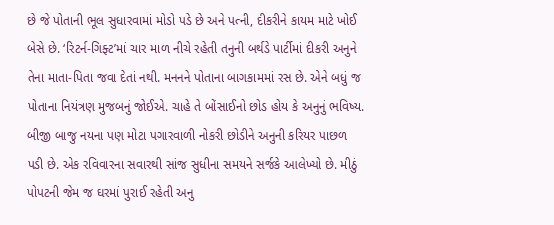છે જે પોતાની ભૂલ સુધારવામાં મોડો પડે છે અને પત્ની, દીકરીને કાયમ માટે ખોઈ બેસે છે. ‘રિટર્ન-ગિફ્ટ’માં ચાર માળ નીચે રહેતી તનુની બર્થડે પાર્ટીમાં દીકરી અનુને તેના માતા-પિતા જવા દેતાં નથી. મનનને પોતાના બાગકામમાં રસ છે. એને બધું જ પોતાના નિયંત્રણ મુજબનું જોઈએ. ચાહે તે બોંસાઈનો છોડ હોય કે અનુનું ભવિષ્ય. બીજી બાજુ નયના પણ મોટા પગારવાળી નોકરી છોડીને અનુની કરિયર પાછળ પડી છે. એક રવિવારના સવારથી સાંજ સુધીના સમયને સર્જકે આલેખ્યો છે. મીઠું પોપટની જેમ જ ઘરમાં પુરાઈ રહેતી અનુ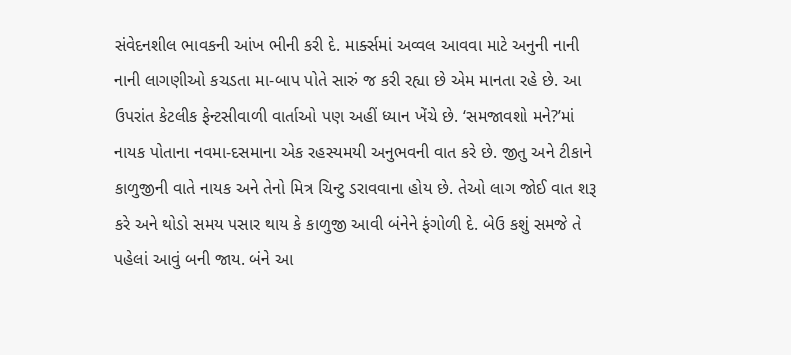સંવેદનશીલ ભાવકની આંખ ભીની કરી દે. માર્ક્સમાં અવ્વલ આવવા માટે અનુની નાની નાની લાગણીઓ કચડતા મા-બાપ પોતે સારું જ કરી રહ્યા છે એમ માનતા રહે છે. આ ઉપરાંત કેટલીક ફેન્ટસીવાળી વાર્તાઓ પણ અહીં ધ્યાન ખેંચે છે. ‘સમજાવશો મને?’માં નાયક પોતાના નવમા-દસમાના એક રહસ્યમયી અનુભવની વાત કરે છે. જીતુ અને ટીકાને કાળુજીની વાતે નાયક અને તેનો મિત્ર ચિન્ટુ ડરાવવાના હોય છે. તેઓ લાગ જોઈ વાત શરૂ કરે અને થોડો સમય પસાર થાય કે કાળુજી આવી બંનેને ફંગોળી દે. બેઉ કશું સમજે તે પહેલાં આવું બની જાય. બંને આ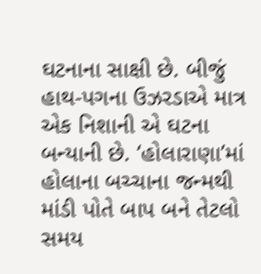ઘટનાના સાક્ષી છે. બીજું હાથ-પગના ઉઝરડાએ માત્ર એક નિશાની એ ઘટના બન્યાની છે. ‘હોલારાણા’માં હોલાના બચ્ચાના જન્મથી માંડી પોતે બાપ બને તેટલો સમય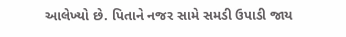આલેખ્યો છે. પિતાને નજર સામે સમડી ઉપાડી જાય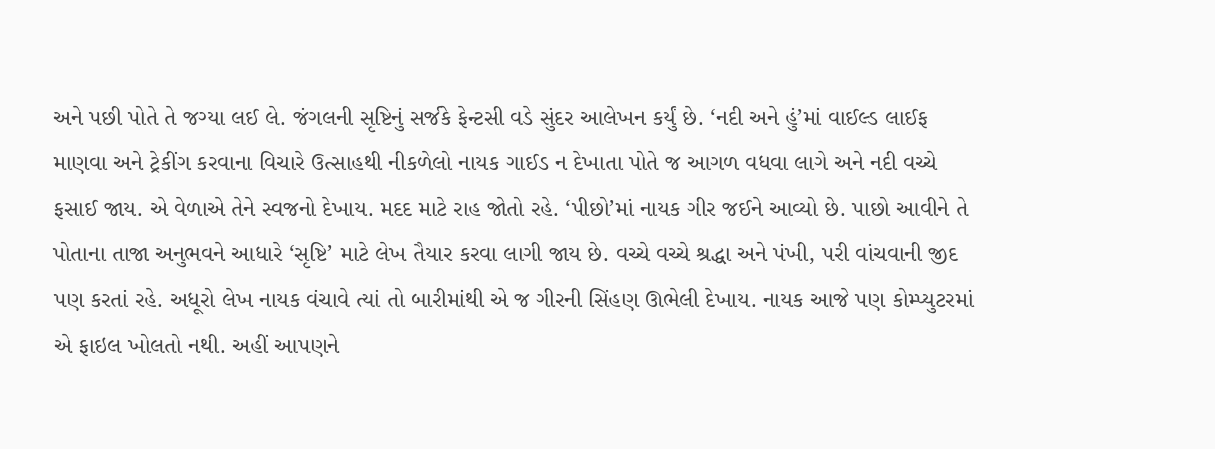અને પછી પોતે તે જગ્યા લઈ લે. જંગલની સૃષ્ટિનું સર્જકે ફેન્ટસી વડે સુંદર આલેખન કર્યું છે. ‘નદી અને હું’માં વાઈલ્ડ લાઈફ માણવા અને ટ્રેકીંગ કરવાના વિચારે ઉત્સાહથી નીકળેલો નાયક ગાઈડ ન દેખાતા પોતે જ આગળ વધવા લાગે અને નદી વચ્ચે ફસાઈ જાય. એ વેળાએ તેને સ્વજનો દેખાય. મદદ માટે રાહ જોતો રહે. ‘પીછો’માં નાયક ગીર જઈને આવ્યો છે. પાછો આવીને તે પોતાના તાજા અનુભવને આધારે ‘સૃષ્ટિ’ માટે લેખ તૈયાર કરવા લાગી જાય છે. વચ્ચે વચ્ચે શ્રદ્ધા અને પંખી, પરી વાંચવાની જીદ પણ કરતાં રહે. અધૂરો લેખ નાયક વંચાવે ત્યાં તો બારીમાંથી એ જ ગીરની સિંહણ ઊભેલી દેખાય. નાયક આજે પણ કોમ્પ્યુટરમાં એ ફાઇલ ખોલતો નથી. અહીં આપણને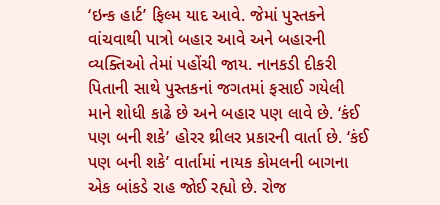‘ઇન્ક હાર્ટ’ ફિલ્મ યાદ આવે. જેમાં પુસ્તકને વાંચવાથી પાત્રો બહાર આવે અને બહારની વ્યક્તિઓ તેમાં પહોંચી જાય. નાનકડી દીકરી પિતાની સાથે પુસ્તકનાં જગતમાં ફસાઈ ગયેલી માને શોધી કાઢે છે અને બહાર પણ લાવે છે. ‘કંઈ પણ બની શકે’ હોરર થ્રીલર પ્રકારની વાર્તા છે. ‘કંઈ પણ બની શકે’ વાર્તામાં નાયક કોમલની બાગના એક બાંકડે રાહ જોઈ રહ્યો છે. રોજ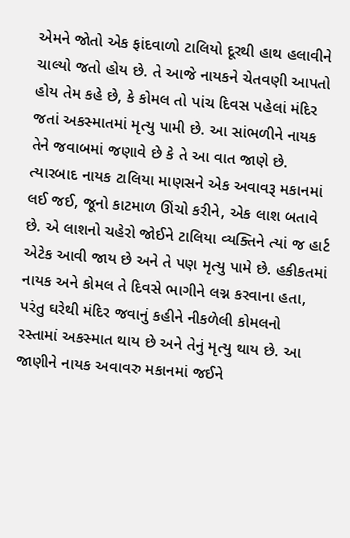એમને જોતો એક ફાંદવાળો ટાલિયો દૂરથી હાથ હલાવીને ચાલ્યો જતો હોય છે. તે આજે નાયકને ચેતવણી આપતો હોય તેમ કહે છે, કે કોમલ તો પાંચ દિવસ પહેલાં મંદિર જતાં અકસ્માતમાં મૃત્યુ પામી છે. આ સાંભળીને નાયક તેને જવાબમાં જણાવે છે કે તે આ વાત જાણે છે. ત્યારબાદ નાયક ટાલિયા માણસને એક અવાવરૂ મકાનમાં લઈ જઈ, જૂનો કાટમાળ ઊંચો કરીને, એક લાશ બતાવે છે. એ લાશનો ચહેરો જોઈને ટાલિયા વ્યક્તિને ત્યાં જ હાર્ટ એટેક આવી જાય છે અને તે પણ મૃત્યુ પામે છે. હકીકતમાં નાયક અને કોમલ તે દિવસે ભાગીને લગ્ન કરવાના હતા, પરંતુ ઘરેથી મંદિર જવાનું કહીને નીકળેલી કોમલનો રસ્તામાં અકસ્માત થાય છે અને તેનું મૃત્યુ થાય છે. આ જાણીને નાયક અવાવરુ મકાનમાં જઈને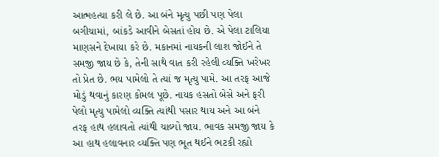આત્મહત્યા કરી લે છે. આ બંને મૃત્યુ પછી પણ પેલા બગીચામાં, બાંકડે આવીને બેસતાં હોય છે. એ પેલા ટાલિયા માણસને દેખાયા કરે છે. મકાનમાં નાયકની લાશ જોઈને તે સમજી જાય છે કે, તેની સાથે વાત કરી રહેલી વ્યક્તિ ખરેખર તો પ્રેત છે. ભય પામેલો તે ત્યાં જ મૃત્યુ પામે. આ તરફ આજે મોડું થવાનું કારણ કોમલ પૂછે. નાયક હસતો બેસે અને ફરી પેલો મૃત્યુ પામેલો વ્યક્તિ ત્યાંથી પસાર થાય અને આ બંને તરફ હાથ હલાવતો ત્યાંથી ચાલ્યો જાય. ભાવક સમજી જાય કે આ હાથ હલાવનાર વ્યક્તિ પણ ભૂત થઈને ભટકી રહ્યો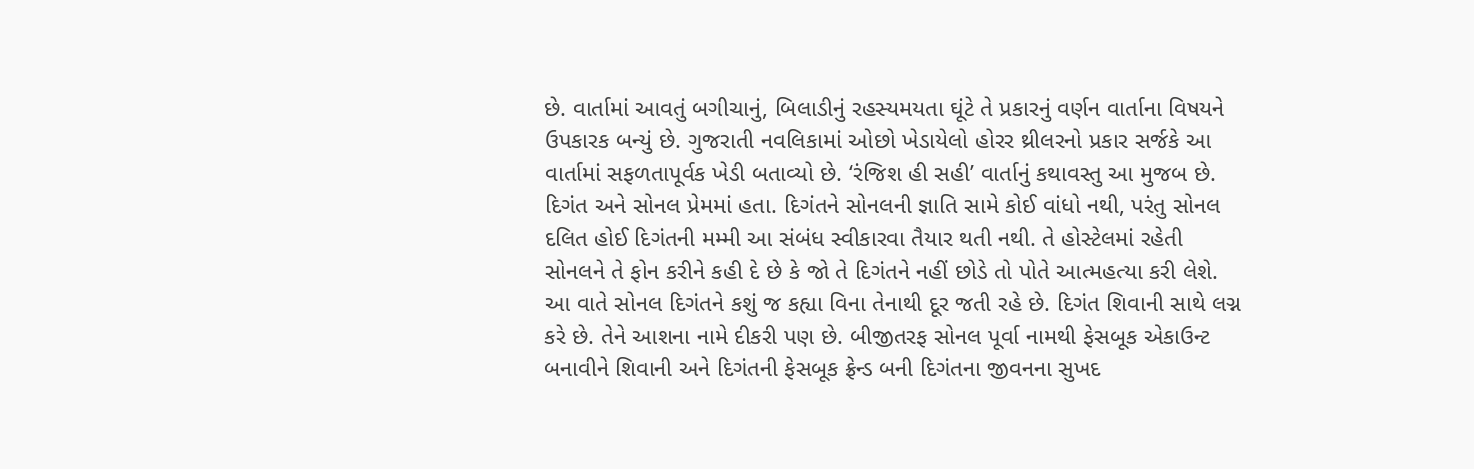છે. વાર્તામાં આવતું બગીચાનું, બિલાડીનું રહસ્યમયતા ઘૂંટે તે પ્રકારનું વર્ણન વાર્તાના વિષયને ઉપકારક બન્યું છે. ગુજરાતી નવલિકામાં ઓછો ખેડાયેલો હોરર થ્રીલરનો પ્રકાર સર્જકે આ વાર્તામાં સફળતાપૂર્વક ખેડી બતાવ્યો છે. ‘રંજિશ હી સહી’ વાર્તાનું કથાવસ્તુ આ મુજબ છે. દિગંત અને સોનલ પ્રેમમાં હતા. દિગંતને સોનલની જ્ઞાતિ સામે કોઈ વાંધો નથી, પરંતુ સોનલ દલિત હોઈ દિગંતની મમ્મી આ સંબંધ સ્વીકારવા તૈયાર થતી નથી. તે હોસ્ટેલમાં રહેતી સોનલને તે ફોન કરીને કહી દે છે કે જો તે દિગંતને નહીં છોડે તો પોતે આત્મહત્યા કરી લેશે. આ વાતે સોનલ દિગંતને કશું જ કહ્યા વિના તેનાથી દૂર જતી રહે છે. દિગંત શિવાની સાથે લગ્ન કરે છે. તેને આશના નામે દીકરી પણ છે. બીજીતરફ સોનલ પૂર્વા નામથી ફેસબૂક એકાઉન્ટ બનાવીને શિવાની અને દિગંતની ફેસબૂક ફ્રેન્ડ બની દિગંતના જીવનના સુખદ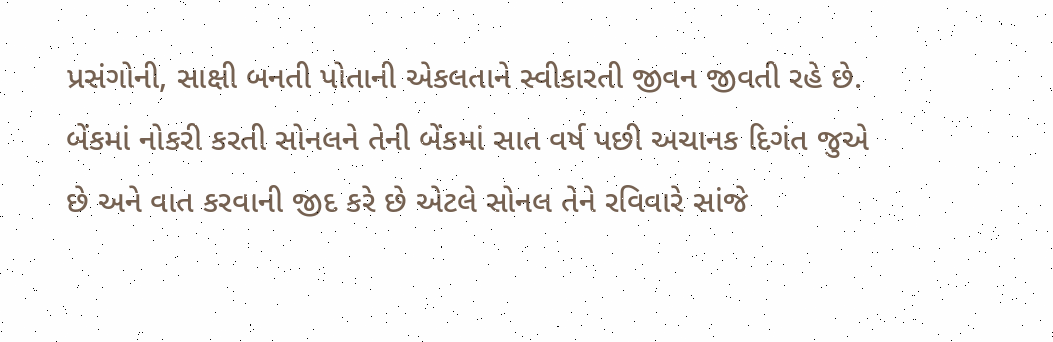પ્રસંગોની, સાક્ષી બનતી પોતાની એકલતાને સ્વીકારતી જીવન જીવતી રહે છે. બેંકમાં નોકરી કરતી સોનલને તેની બેંકમાં સાત વર્ષ પછી અચાનક દિગંત જુએ છે અને વાત કરવાની જીદ કરે છે એટલે સોનલ તેને રવિવારે સાંજે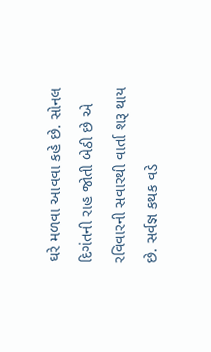ઘરે મળવા આવવા કહે છે. સોનલ દિગંતની રાહ જોતી બેઠી છે એ રવિવારની સવારથી વાર્તા શરૂ થાય છે. સર્વજ્ઞ કથક વડે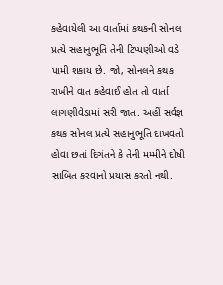કહેવાયેલી આ વાર્તામાં કથકની સોનલ પ્રત્યે સહાનુભૂતિ તેની ટિપ્પણીઓ વડે પામી શકાય છે. જો, સોનલને કથક રાખીને વાત કહેવાઈ હોત તો વાર્તા લાગણીવેડામાં સરી જાત. અહીં સર્વજ્ઞ કથક સોનલ પ્રત્યે સહાનુભૂતિ દાખવતો હોવા છતાં દિગંતને કે તેની મમ્મીને દોષી સાબિત કરવાનો પ્રયાસ કરતો નથી.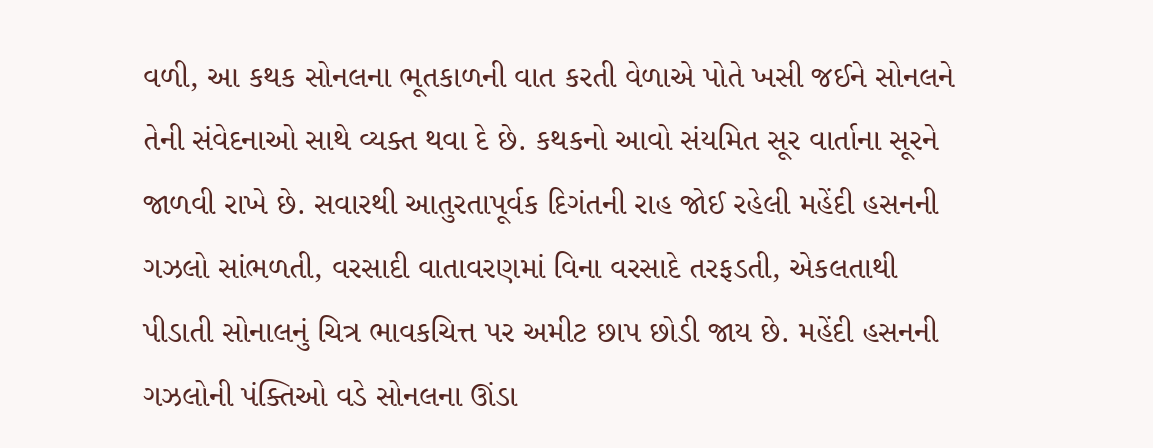વળી, આ કથક સોનલના ભૂતકાળની વાત કરતી વેળાએ પોતે ખસી જઈને સોનલને તેની સંવેદનાઓ સાથે વ્યક્ત થવા દે છે. કથકનો આવો સંયમિત સૂર વાર્તાના સૂરને જાળવી રાખે છે. સવારથી આતુરતાપૂર્વક દિગંતની રાહ જોઈ રહેલી મહેંદી હસનની ગઝલો સાંભળતી, વરસાદી વાતાવરણમાં વિના વરસાદે તરફડતી, એકલતાથી પીડાતી સોનાલનું ચિત્ર ભાવકચિત્ત પર અમીટ છાપ છોડી જાય છે. મહેંદી હસનની ગઝલોની પંક્તિઓ વડે સોનલના ઊંડા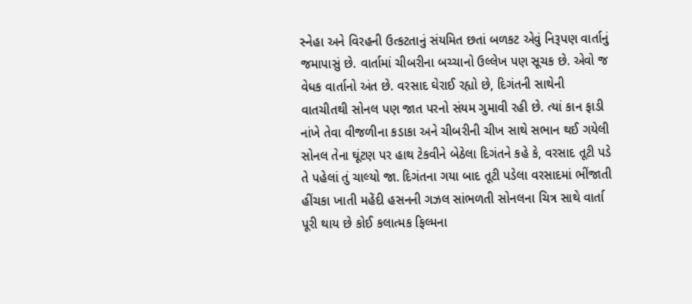સ્નેહા અને વિરહની ઉત્કટતાનું સંયમિત છતાં બળકટ એવું નિરૂપણ વાર્તાનું જમાપાસું છે. વાર્તામાં ચીબરીના બચ્ચાનો ઉલ્લેખ પણ સૂચક છે. એવો જ વેધક વાર્તાનો અંત છે. વરસાદ ઘેરાઈ રહ્યો છે, દિગંતની સાથેની વાતચીતથી સોનલ પણ જાત પરનો સંયમ ગુમાવી રહી છે. ત્યાં કાન ફાડી નાંખે તેવા વીજળીના કડાકા અને ચીબરીની ચીખ સાથે સભાન થઈ ગયેલી સોનલ તેના ઘૂંટણ પર હાથ ટેકવીને બેઠેલા દિગંતને કહે કે, વરસાદ તૂટી પડે તે પહેલાં તું ચાલ્યો જા. દિગંતના ગયા બાદ તૂટી પડેલા વરસાદમાં ભીંજાતી હીંચકા ખાતી મહેંદી હસનની ગઝલ સાંભળતી સોનલના ચિત્ર સાથે વાર્તા પૂરી થાય છે કોઈ કલાત્મક ફિલ્મના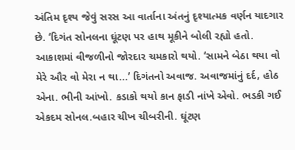અંતિમ દૃશ્ય જેવું સરસ આ વાર્તાના અંતનું દૃશ્યાત્મક વર્ણન યાદગાર છે. ‘દિગંત સોનલના ઘૂંટણ પર હાથ મૂકીને બોલી રહ્યો હતો. આકાશમાં વીજળીનો જોરદાર ચમકારો થયો. ‘સામને બેઠા થયા વો મેરે ઔર વો મેરા ન થા...’ દિગંતનો અવાજ. અવાજમાંનું દર્દ, હોઠ એના. ભીની આંખો. કડાકો થયો કાન ફાડી નાંખે એવો. ભડકી ગઈ એકદમ સોનલ.બહાર ચીખ ચીબરીની. ઘૂંટણ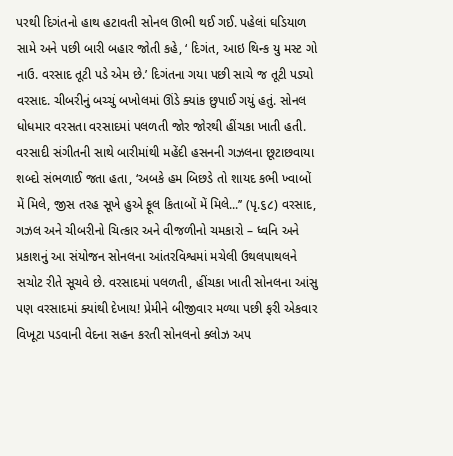પરથી દિગંતનો હાથ હટાવતી સોનલ ઊભી થઈ ગઈ. પહેલાં ઘડિયાળ સામે અને પછી બારી બહાર જોતી કહે, ‘ દિગંત, આઇ થિન્ક યુ મસ્ટ ગો નાઉ. વરસાદ તૂટી પડે એમ છે.’ દિગંતના ગયા પછી સાચે જ તૂટી પડ્યો વરસાદ. ચીબરીનું બચ્ચું બખોલમાં ઊંડે ક્યાંક છુપાઈ ગયું હતું. સોનલ ધોધમાર વરસતા વરસાદમાં પલળતી જોર જોરથી હીંચકા ખાતી હતી. વરસાદી સંગીતની સાથે બારીમાંથી મહેંદી હસનની ગઝલના છૂટાછવાયા શબ્દો સંભળાઈ જતા હતા, ‘અબકે હમ બિછડે તો શાયદ કભી ખ્વાબોં મેં મિલે, જીસ તરહ સૂખે હુએ ફૂલ કિતાબોં મેં મિલે...’’ (પૃ.૬૮) વરસાદ, ગઝલ અને ચીબરીનો ચિત્કાર અને વીજળીનો ચમકારો – ધ્વનિ અને પ્રકાશનું આ સંયોજન સોનલના આંતરવિશ્વમાં મચેલી ઉથલપાથલને સચોટ રીતે સૂચવે છે. વરસાદમાં પલળતી, હીંચકા ખાતી સોનલના આંસુ પણ વરસાદમાં ક્યાંથી દેખાય! પ્રેમીને બીજીવાર મળ્યા પછી ફરી એકવાર વિખૂટા પડવાની વેદના સહન કરતી સોનલનો ક્લોઝ અપ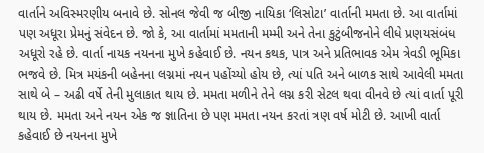વાર્તાને અવિસ્મરણીય બનાવે છે. સોનલ જેવી જ બીજી નાયિકા ‘લિસોટા’ વાર્તાની મમતા છે. આ વાર્તામાં પણ અધૂરા પ્રેમનું સંવેદન છે. જો કે, આ વાર્તામાં મમતાની મમ્મી અને તેના કુટુંબીજનોને લીધે પ્રણયસંબંધ અધૂરો રહે છે. વાર્તા નાયક નયનના મુખે કહેવાઈ છે. નયન કથક, પાત્ર અને પ્રતિભાવક એમ ત્રેવડી ભૂમિકા ભજવે છે. મિત્ર મયંકની બહેનના લગ્નમાં નયન પહોંચ્યો હોય છે, ત્યાં પતિ અને બાળક સાથે આવેલી મમતા સાથે બે – અઢી વર્ષે તેની મુલાકાત થાય છે. મમતા મળીને તેને લગ્ન કરી સેટલ થવા વીનવે છે ત્યાં વાર્તા પૂરી થાય છે. મમતા અને નયન એક જ જ્ઞાતિના છે પણ મમતા નયન કરતાં ત્રણ વર્ષ મોટી છે. આખી વાર્તા કહેવાઈ છે નયનના મુખે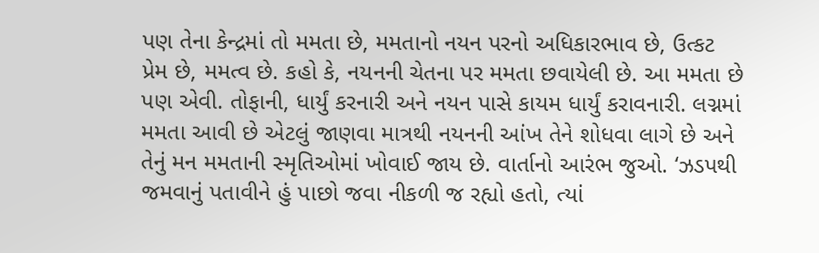પણ તેના કેન્દ્રમાં તો મમતા છે, મમતાનો નયન પરનો અધિકારભાવ છે, ઉત્કટ પ્રેમ છે, મમત્વ છે. કહો કે, નયનની ચેતના પર મમતા છવાયેલી છે. આ મમતા છે પણ એવી. તોફાની, ધાર્યું કરનારી અને નયન પાસે કાયમ ધાર્યું કરાવનારી. લગ્નમાં મમતા આવી છે એટલું જાણવા માત્રથી નયનની આંખ તેને શોધવા લાગે છે અને તેનું મન મમતાની સ્મૃતિઓમાં ખોવાઈ જાય છે. વાર્તાનો આરંભ જુઓ. ‘ઝડપથી જમવાનું પતાવીને હું પાછો જવા નીકળી જ રહ્યો હતો, ત્યાં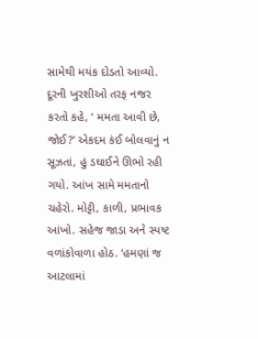સામેથી મયંક દોડતો આવ્યો. દૂરની ખુરશીઓ તરફ નજર કરતો કહે, ‘ મમતા આવી છે, જોઈ?’ એકદમ કંઈ બોલવાનું ન સૂઝતાં, હું ડઘાઈને ઊભો રહી ગયો. આંખ સામે મમતાનો ચહેરો. મોટ્ટી, કાળી, પ્રભાવક આંખો. સહેજ જાડા અને સ્પષ્ટ વળાંકોવાળા હોઠ. ‘હમણાં જ આટલામાં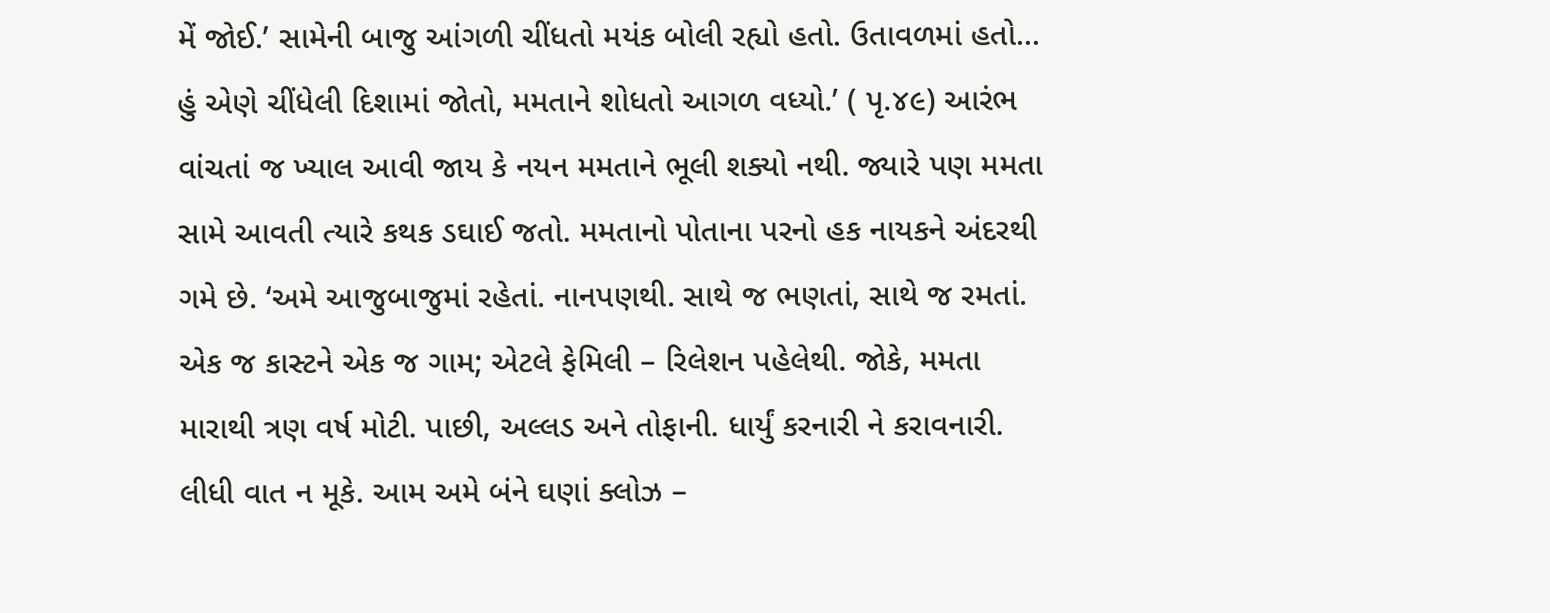મેં જોઈ.’ સામેની બાજુ આંગળી ચીંધતો મયંક બોલી રહ્યો હતો. ઉતાવળમાં હતો... હું એણે ચીંધેલી દિશામાં જોતો, મમતાને શોધતો આગળ વધ્યો.’ ( પૃ.૪૯) આરંભ વાંચતાં જ ખ્યાલ આવી જાય કે નયન મમતાને ભૂલી શક્યો નથી. જ્યારે પણ મમતા સામે આવતી ત્યારે કથક ડઘાઈ જતો. મમતાનો પોતાના પરનો હક નાયકને અંદરથી ગમે છે. ‘અમે આજુબાજુમાં રહેતાં. નાનપણથી. સાથે જ ભણતાં, સાથે જ રમતાં. એક જ કાસ્ટને એક જ ગામ; એટલે ફેમિલી – રિલેશન પહેલેથી. જોકે, મમતા મારાથી ત્રણ વર્ષ મોટી. પાછી, અલ્લડ અને તોફાની. ધાર્યું કરનારી ને કરાવનારી. લીધી વાત ન મૂકે. આમ અમે બંને ઘણાં ક્લોઝ –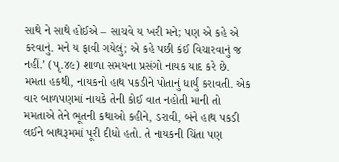સાથે ને સાથે હોઈએ – સાચવે ય ખરી મને; પણ એ કહે એ કરવાનું. મને ય ફાવી ગયેલું; એ કહે પછી કંઈ વિચારવાનું જ નહીં.’ (પૃ.૪૯) શાળા સમયના પ્રસંગો નાયક યાદ કરે છે. મમતા હકથી, નાયકનો હાથ પકડીને પોતાનું ધાર્યું કરાવતી. એક વાર બાળપણમાં નાયકે તેની કોઈ વાત નહોતી માની તો મમતાએ તેને ભૂતની કથાઓ કહીને, ડરાવી, બંને હાથ પકડી લઈને બાથરૂમમાં પૂરી દીધો હતો. તે નાયકની ચિંતા પણ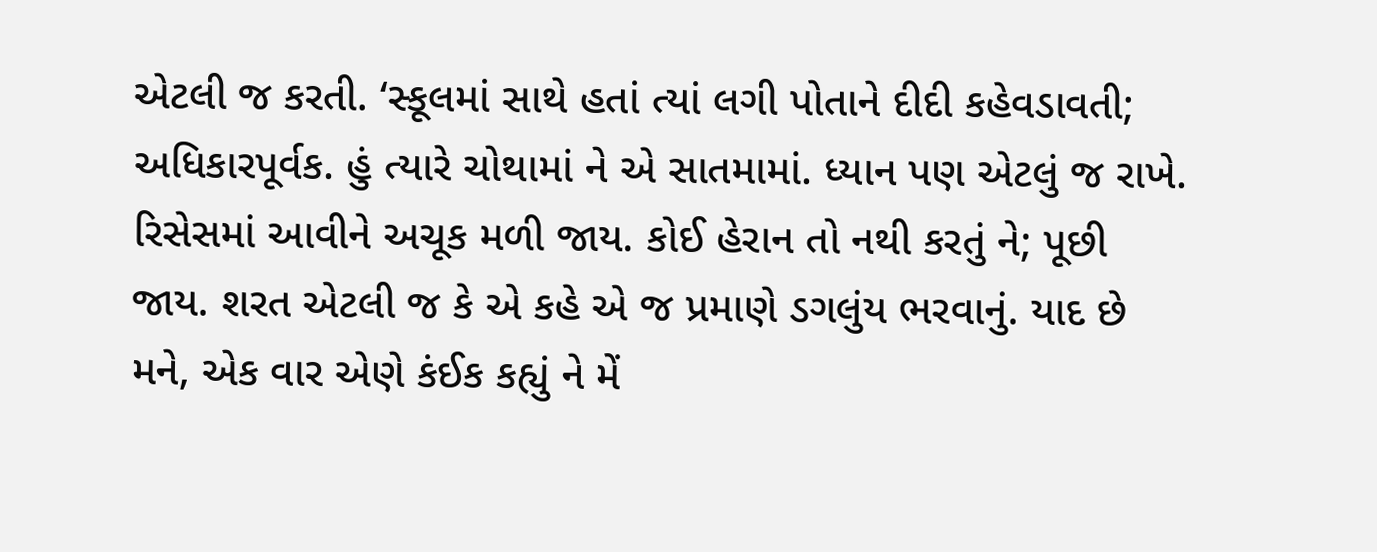એટલી જ કરતી. ‘સ્કૂલમાં સાથે હતાં ત્યાં લગી પોતાને દીદી કહેવડાવતી; અધિકારપૂર્વક. હું ત્યારે ચોથામાં ને એ સાતમામાં. ધ્યાન પણ એટલું જ રાખે. રિસેસમાં આવીને અચૂક મળી જાય. કોઈ હેરાન તો નથી કરતું ને; પૂછી જાય. શરત એટલી જ કે એ કહે એ જ પ્રમાણે ડગલુંય ભરવાનું. યાદ છે મને, એક વાર એણે કંઈક કહ્યું ને મેં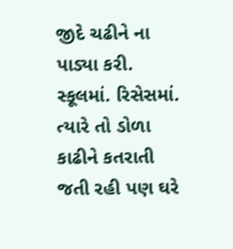જીદે ચઢીને ના પાડ્યા કરી. સ્કૂલમાં. રિસેસમાં. ત્યારે તો ડોળા કાઢીને કતરાતી જતી રહી પણ ઘરે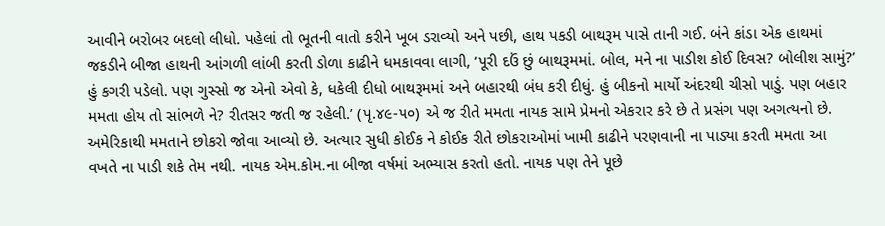આવીને બરોબર બદલો લીધો. પહેલાં તો ભૂતની વાતો કરીને ખૂબ ડરાવ્યો અને પછી, હાથ પકડી બાથરૂમ પાસે તાની ગઈ. બંને કાંડા એક હાથમાં જકડીને બીજા હાથની આંગળી લાંબી કરતી ડોળા કાઢીને ધમકાવવા લાગી, ‘પૂરી દઉં છું બાથરૂમમાં. બોલ, મને ના પાડીશ કોઈ દિવસ? બોલીશ સામું?’ હું કગરી પડેલો. પણ ગુસ્સો જ એનો એવો કે, ધકેલી દીધો બાથરૂમમાં અને બહારથી બંધ કરી દીધું. હું બીકનો માર્યો અંદરથી ચીસો પાડું. પણ બહાર મમતા હોય તો સાંભળે ને? રીતસર જતી જ રહેલી.’ (પૃ.૪૯-૫૦) એ જ રીતે મમતા નાયક સામે પ્રેમનો એકરાર કરે છે તે પ્રસંગ પણ અગત્યનો છે. અમેરિકાથી મમતાને છોકરો જોવા આવ્યો છે. અત્યાર સુધી કોઈક ને કોઈક રીતે છોકરાઓમાં ખામી કાઢીને પરણવાની ના પાડ્યા કરતી મમતા આ વખતે ના પાડી શકે તેમ નથી. નાયક એમ.કોમ.ના બીજા વર્ષમાં અભ્યાસ કરતો હતો. નાયક પણ તેને પૂછે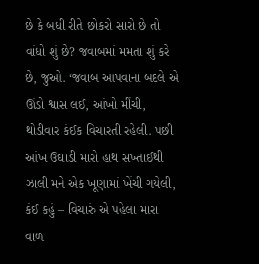છે કે બધી રીતે છોકરો સારો છે તો વાંધો શું છે? જવાબમાં મમતા શું કરે છે, જુઓ. ‘જવાબ આપવાના બદલે એ ઊંડો શ્વાસ લઈ, આંખો મીંચી, થોડીવાર કંઈક વિચારતી રહેલી. પછી આંખ ઉઘાડી મારો હાથ સખ્તાઈથી ઝાલી મને એક ખૂણામાં ખેંચી ગયેલી, કંઈ કહું – વિચારું એ પહેલા મારા વાળ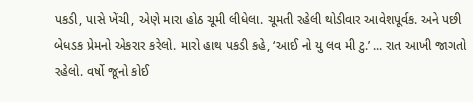પકડી, પાસે ખેંચી, એણે મારા હોઠ ચૂમી લીધેલા. ચૂમતી રહેલી થોડીવાર આવેશપૂર્વક. અને પછી બેધડક પ્રેમનો એકરાર કરેલો. મારો હાથ પકડી કહે, ‘આઈ નો યુ લવ મી ટુ.’ ... રાત આખી જાગતો રહેલો. વર્ષો જૂનો કોઈ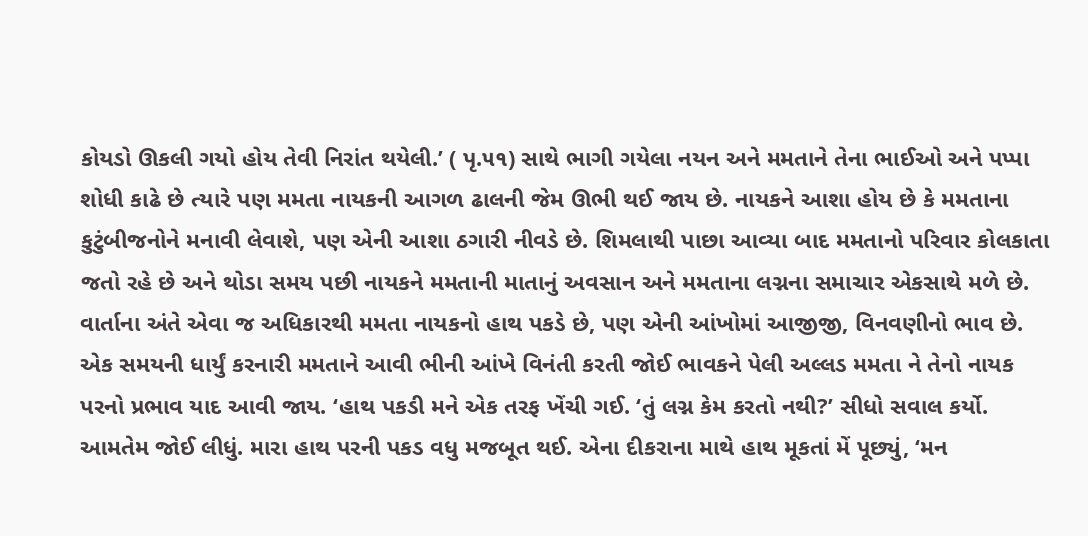કોયડો ઊકલી ગયો હોય તેવી નિરાંત થયેલી.’ ( પૃ.૫૧) સાથે ભાગી ગયેલા નયન અને મમતાને તેના ભાઈઓ અને પપ્પા શોધી કાઢે છે ત્યારે પણ મમતા નાયકની આગળ ઢાલની જેમ ઊભી થઈ જાય છે. નાયકને આશા હોય છે કે મમતાના કુટુંબીજનોને મનાવી લેવાશે, પણ એની આશા ઠગારી નીવડે છે. શિમલાથી પાછા આવ્યા બાદ મમતાનો પરિવાર કોલકાતા જતો રહે છે અને થોડા સમય પછી નાયકને મમતાની માતાનું અવસાન અને મમતાના લગ્નના સમાચાર એકસાથે મળે છે. વાર્તાના અંતે એવા જ અધિકારથી મમતા નાયકનો હાથ પકડે છે, પણ એની આંખોમાં આજીજી, વિનવણીનો ભાવ છે. એક સમયની ધાર્યું કરનારી મમતાને આવી ભીની આંખે વિનંતી કરતી જોઈ ભાવકને પેલી અલ્લડ મમતા ને તેનો નાયક પરનો પ્રભાવ યાદ આવી જાય. ‘હાથ પકડી મને એક તરફ ખેંચી ગઈ. ‘તું લગ્ન કેમ કરતો નથી?’ સીધો સવાલ કર્યો. આમતેમ જોઈ લીધું. મારા હાથ પરની પકડ વધુ મજબૂત થઈ. એના દીકરાના માથે હાથ મૂકતાં મેં પૂછ્યું, ‘મન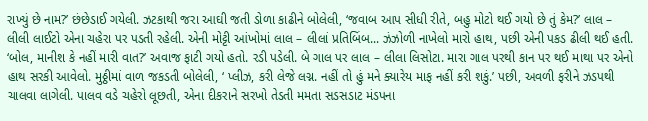રાખ્યું છે નામ?’ છંછેડાઈ ગયેલી. ઝટકાથી જરા આઘી જતી ડોળા કાઢીને બોલેલી, ‘જવાબ આપ સીધી રીતે, બહુ મોટો થઈ ગયો છે તું કેમ?’ લાલ – લીલી લાઈટો એના ચહેરા પર પડતી રહેલી. એની મોટ્ટી આંખોમાં લાલ – લીલાં પ્રતિબિંબ... ઝંઝોળી નાખેલો મારો હાથ, પછી એની પકડ ઢીલી થઈ હતી. ‘બોલ, માનીશ કે નહીં મારી વાત?’ અવાજ ફાટી ગયો હતો. રડી પડેલી. બે ગાલ પર લાલ – લીલા લિસોટા. મારા ગાલ પરથી કાન પર થઈ માથા પર એનો હાથ સરકી આવેલો. મુઠ્ઠીમાં વાળ જકડતી બોલેલી, ‘ પ્લીઝ, કરી લેજે લગ્ન. નહીં તો હું મને ક્યારેય માફ નહીં કરી શકું.’ પછી, અવળી ફરીને ઝડપથી ચાલવા લાગેલી. પાલવ વડે ચહેરો લૂછતી, એના દીકરાને સરખો તેડતી મમતા સડસડાટ મંડપના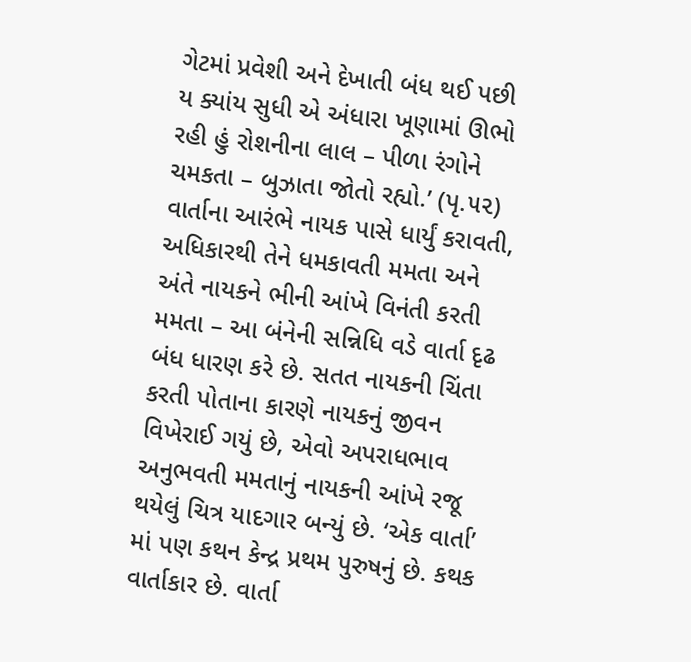ગેટમાં પ્રવેશી અને દેખાતી બંધ થઈ પછી ય ક્યાંય સુધી એ અંધારા ખૂણામાં ઊભો રહી હું રોશનીના લાલ – પીળા રંગોને ચમકતા – બુઝાતા જોતો રહ્યો.’ (પૃ.૫૨) વાર્તાના આરંભે નાયક પાસે ધાર્યું કરાવતી, અધિકારથી તેને ધમકાવતી મમતા અને અંતે નાયકને ભીની આંખે વિનંતી કરતી મમતા – આ બંનેની સન્નિધિ વડે વાર્તા દૃઢ બંધ ધારણ કરે છે. સતત નાયકની ચિંતા કરતી પોતાના કારણે નાયકનું જીવન વિખેરાઈ ગયું છે, એવો અપરાધભાવ અનુભવતી મમતાનું નાયકની આંખે રજૂ થયેલું ચિત્ર યાદગાર બન્યું છે. ‘એક વાર્તા’ માં પણ કથન કેન્દ્ર પ્રથમ પુરુષનું છે. કથક વાર્તાકાર છે. વાર્તા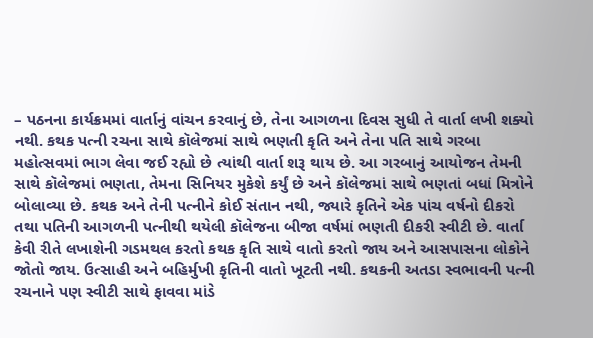– પઠનના કાર્યક્રમમાં વાર્તાનું વાંચન કરવાનું છે, તેના આગળના દિવસ સુધી તે વાર્તા લખી શક્યો નથી. કથક પત્ની રચના સાથે કૉલેજમાં સાથે ભણતી કૃતિ અને તેના પતિ સાથે ગરબા મહોત્સવમાં ભાગ લેવા જઈ રહ્યો છે ત્યાંથી વાર્તા શરૂ થાય છે. આ ગરબાનું આયોજન તેમની સાથે કૉલેજમાં ભણતા, તેમના સિનિયર મુકેશે કર્યું છે અને કૉલેજમાં સાથે ભણતાં બધાં મિત્રોને બોલાવ્યા છે. કથક અને તેની પત્નીને કોઈ સંતાન નથી, જ્યારે કૃતિને એક પાંચ વર્ષનો દીકરો તથા પતિની આગળની પત્નીથી થયેલી કૉલેજના બીજા વર્ષમાં ભણતી દીકરી સ્વીટી છે. વાર્તા કેવી રીતે લખાશેની ગડમથલ કરતો કથક કૃતિ સાથે વાતો કરતો જાય અને આસપાસના લોકોને જોતો જાય. ઉત્સાહી અને બહિર્મુખી કૃતિની વાતો ખૂટતી નથી. કથકની અતડા સ્વભાવની પત્ની રચનાને પણ સ્વીટી સાથે ફાવવા માંડે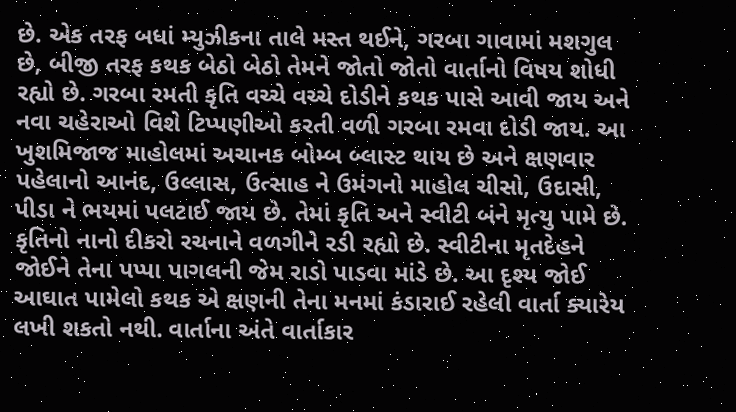છે. એક તરફ બધાં મ્યુઝીકના તાલે મસ્ત થઈને, ગરબા ગાવામાં મશગુલ છે, બીજી તરફ કથક બેઠો બેઠો તેમને જોતો જોતો વાર્તાનો વિષય શોધી રહ્યો છે. ગરબા રમતી કૃતિ વચ્ચે વચ્ચે દોડીને કથક પાસે આવી જાય અને નવા ચહેરાઓ વિશે ટિપ્પણીઓ કરતી વળી ગરબા રમવા દોડી જાય. આ ખુશમિજાજ માહોલમાં અચાનક બોમ્બ બ્લાસ્ટ થાય છે અને ક્ષણવાર પહેલાનો આનંદ, ઉલ્લાસ, ઉત્સાહ ને ઉમંગનો માહોલ ચીસો, ઉદાસી, પીડા ને ભયમાં પલટાઈ જાય છે. તેમાં કૃતિ અને સ્વીટી બંને મૃત્યુ પામે છે. કૃતિનો નાનો દીકરો રચનાને વળગીને રડી રહ્યો છે. સ્વીટીના મૃતદેહને જોઈને તેના પપ્પા પાગલની જેમ રાડો પાડવા માંડે છે. આ દૃશ્ય જોઈ આઘાત પામેલો કથક એ ક્ષણની તેના મનમાં કંડારાઈ રહેલી વાર્તા ક્યારેય લખી શકતો નથી. વાર્તાના અંતે વાર્તાકાર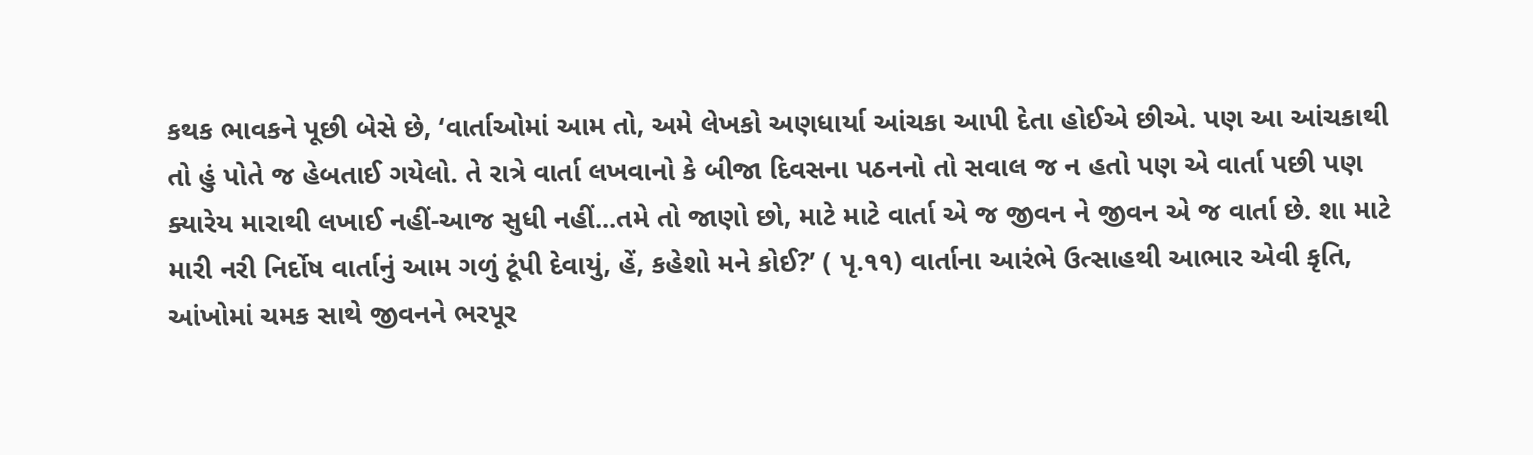કથક ભાવકને પૂછી બેસે છે, ‘વાર્તાઓમાં આમ તો, અમે લેખકો અણધાર્યા આંચકા આપી દેતા હોઈએ છીએ. પણ આ આંચકાથી તો હું પોતે જ હેબતાઈ ગયેલો. તે રાત્રે વાર્તા લખવાનો કે બીજા દિવસના પઠનનો તો સવાલ જ ન હતો પણ એ વાર્તા પછી પણ ક્યારેય મારાથી લખાઈ નહીં-આજ સુધી નહીં...તમે તો જાણો છો, માટે માટે વાર્તા એ જ જીવન ને જીવન એ જ વાર્તા છે. શા માટે મારી નરી નિર્દોષ વાર્તાનું આમ ગળું ટૂંપી દેવાયું, હેં, કહેશો મને કોઈ?’ ( પૃ.૧૧) વાર્તાના આરંભે ઉત્સાહથી આભાર એવી કૃતિ, આંખોમાં ચમક સાથે જીવનને ભરપૂર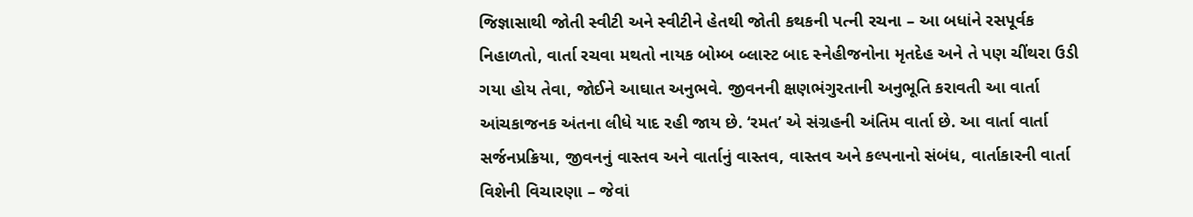જિજ્ઞાસાથી જોતી સ્વીટી અને સ્વીટીને હેતથી જોતી કથકની પત્ની રચના – આ બધાંને રસપૂર્વક નિહાળતો, વાર્તા રચવા મથતો નાયક બોમ્બ બ્લાસ્ટ બાદ સ્નેહીજનોના મૃતદેહ અને તે પણ ચીંથરા ઉડી ગયા હોય તેવા, જોઈને આઘાત અનુભવે. જીવનની ક્ષણભંગુરતાની અનુભૂતિ કરાવતી આ વાર્તા આંચકાજનક અંતના લીધે યાદ રહી જાય છે. ‘રમત’ એ સંગ્રહની અંતિમ વાર્તા છે. આ વાર્તા વાર્તા સર્જનપ્રક્રિયા, જીવનનું વાસ્તવ અને વાર્તાનું વાસ્તવ, વાસ્તવ અને કલ્પનાનો સંબંધ, વાર્તાકારની વાર્તા વિશેની વિચારણા – જેવાં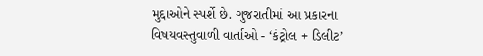મુદ્દાઓને સ્પર્શે છે. ગુજરાતીમાં આ પ્રકારના વિષયવસ્તુવાળી વાર્તાઓ - ‘કંટ્રોલ + ડિલીટ’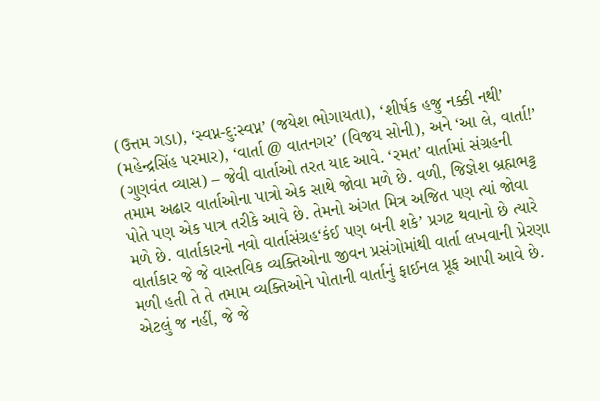(ઉત્તમ ગડા), ‘સ્વપ્ન-દુ:સ્વપ્ન’ (જયેશ ભોગાયતા), ‘શીર્ષક હજુ નક્કી નથી’ (મહેન્દ્રસિંહ પરમાર), ‘વાર્તા @ વાતનગર’ (વિજય સોની), અને ‘આ લે, વાર્તા!’ (ગુણવંત વ્યાસ) – જેવી વાર્તાઓ તરત યાદ આવે. ‘રમત’ વાર્તામાં સંગ્રહની તમામ અઢાર વાર્તાઓના પાત્રો એક સાથે જોવા મળે છે. વળી, જિજ્ઞેશ બ્રહ્મભટ્ટ પોતે પણ એક પાત્ર તરીકે આવે છે. તેમનો અંગત મિત્ર અજિત પણ ત્યાં જોવા મળે છે. વાર્તાકારનો નવો વાર્તાસંગ્રહ‘કંઈ પણ બની શકે’ પ્રગટ થવાનો છે ત્યારે વાર્તાકાર જે જે વાસ્તવિક વ્યક્તિઓના જીવન પ્રસંગોમાંથી વાર્તા લખવાની પ્રેરણા મળી હતી તે તે તમામ વ્યક્તિઓને પોતાની વાર્તાનું ફાઈનલ પ્રૂફ આપી આવે છે. એટલું જ નહીં, જે જે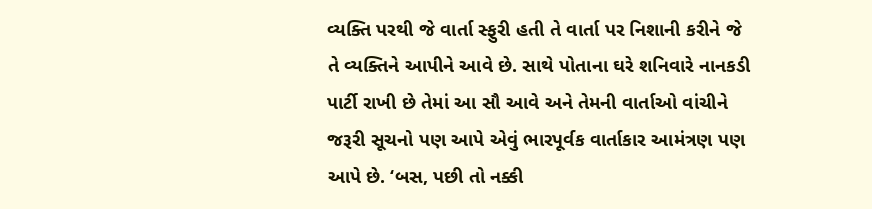વ્યક્તિ પરથી જે વાર્તા સ્ફુરી હતી તે વાર્તા પર નિશાની કરીને જે તે વ્યક્તિને આપીને આવે છે. સાથે પોતાના ઘરે શનિવારે નાનકડી પાર્ટી રાખી છે તેમાં આ સૌ આવે અને તેમની વાર્તાઓ વાંચીને જરૂરી સૂચનો પણ આપે એવું ભારપૂર્વક વાર્તાકાર આમંત્રણ પણ આપે છે. ‘બસ, પછી તો નક્કી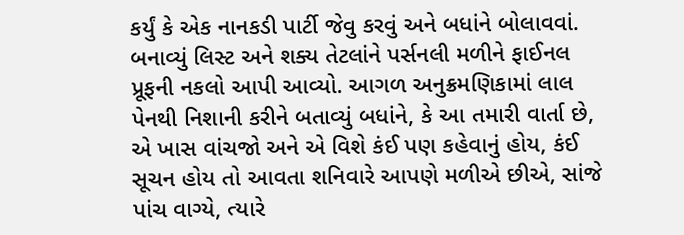કર્યું કે એક નાનકડી પાર્ટી જેવુ કરવું અને બધાંને બોલાવવાં. બનાવ્યું લિસ્ટ અને શક્ય તેટલાંને પર્સનલી મળીને ફાઈનલ પ્રૂફની નકલો આપી આવ્યો. આગળ અનુક્રમણિકામાં લાલ પેનથી નિશાની કરીને બતાવ્યું બધાંને, કે આ તમારી વાર્તા છે, એ ખાસ વાંચજો અને એ વિશે કંઈ પણ કહેવાનું હોય, કંઈ સૂચન હોય તો આવતા શનિવારે આપણે મળીએ છીએ, સાંજે પાંચ વાગ્યે, ત્યારે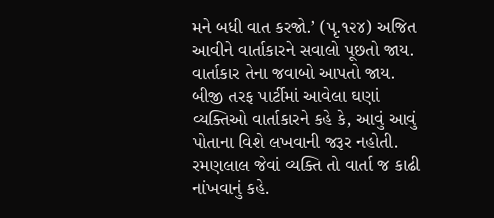મને બધી વાત કરજો.’ (પૃ.૧૨૪) અજિત આવીને વાર્તાકારને સવાલો પૂછતો જાય. વાર્તાકાર તેના જવાબો આપતો જાય. બીજી તરફ પાર્ટીમાં આવેલા ઘણાં વ્યક્તિઓ વાર્તાકારને કહે કે, આવું આવું પોતાના વિશે લખવાની જરૂર નહોતી. રમણલાલ જેવાં વ્યક્તિ તો વાર્તા જ કાઢી નાંખવાનું કહે.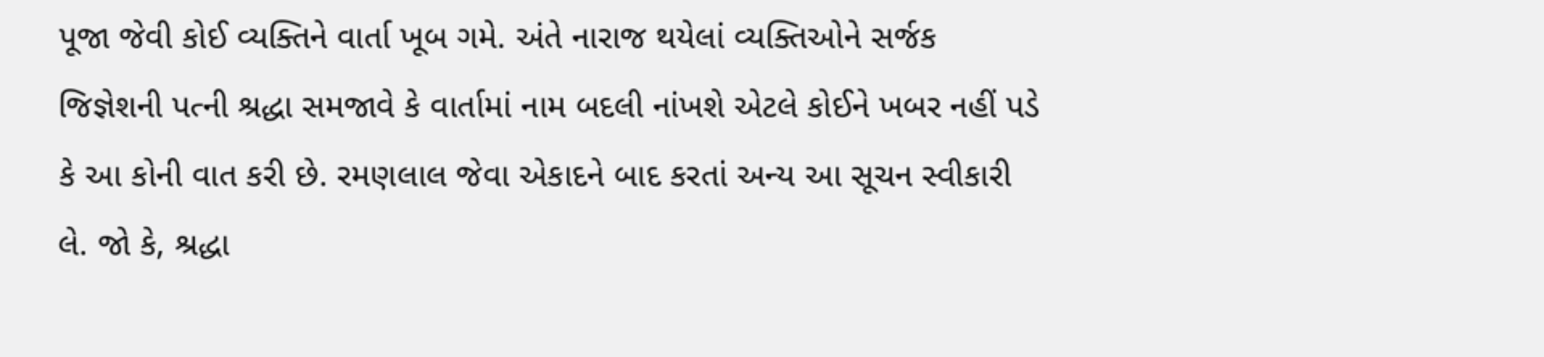પૂજા જેવી કોઈ વ્યક્તિને વાર્તા ખૂબ ગમે. અંતે નારાજ થયેલાં વ્યક્તિઓને સર્જક જિજ્ઞેશની પત્ની શ્રદ્ધા સમજાવે કે વાર્તામાં નામ બદલી નાંખશે એટલે કોઈને ખબર નહીં પડે કે આ કોની વાત કરી છે. રમણલાલ જેવા એકાદને બાદ કરતાં અન્ય આ સૂચન સ્વીકારી લે. જો કે, શ્રદ્ધા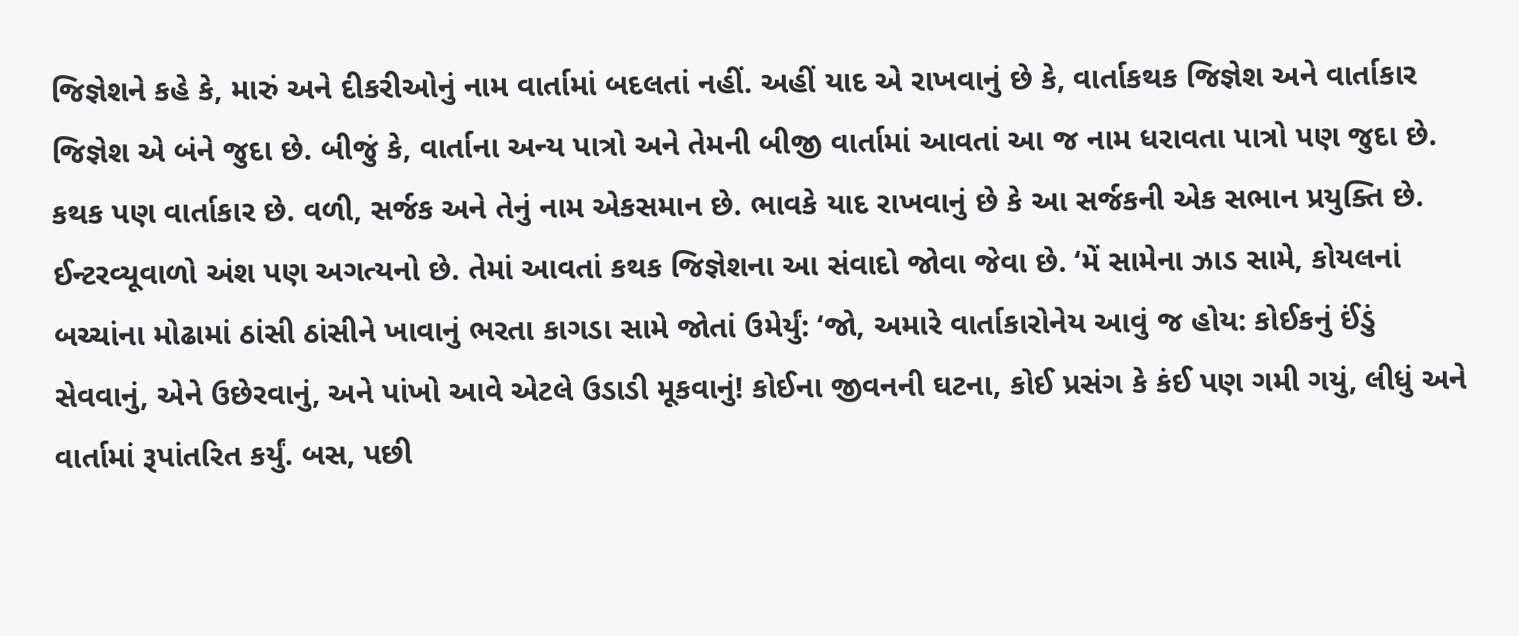જિજ્ઞેશને કહે કે, મારું અને દીકરીઓનું નામ વાર્તામાં બદલતાં નહીં. અહીં યાદ એ રાખવાનું છે કે, વાર્તાકથક જિજ્ઞેશ અને વાર્તાકાર જિજ્ઞેશ એ બંને જુદા છે. બીજું કે, વાર્તાના અન્ય પાત્રો અને તેમની બીજી વાર્તામાં આવતાં આ જ નામ ધરાવતા પાત્રો પણ જુદા છે. કથક પણ વાર્તાકાર છે. વળી, સર્જક અને તેનું નામ એકસમાન છે. ભાવકે યાદ રાખવાનું છે કે આ સર્જકની એક સભાન પ્રયુક્તિ છે. ઈન્ટરવ્યૂવાળો અંશ પણ અગત્યનો છે. તેમાં આવતાં કથક જિજ્ઞેશના આ સંવાદો જોવા જેવા છે. ‘મેં સામેના ઝાડ સામે, કોયલનાં બચ્ચાંના મોઢામાં ઠાંસી ઠાંસીને ખાવાનું ભરતા કાગડા સામે જોતાં ઉમેર્યું: ‘જો, અમારે વાર્તાકારોનેય આવું જ હોય: કોઈકનું ઈંડું સેવવાનું, એને ઉછેરવાનું, અને પાંખો આવે એટલે ઉડાડી મૂકવાનું! કોઈના જીવનની ઘટના, કોઈ પ્રસંગ કે કંઈ પણ ગમી ગયું, લીધું અને વાર્તામાં રૂપાંતરિત કર્યું. બસ, પછી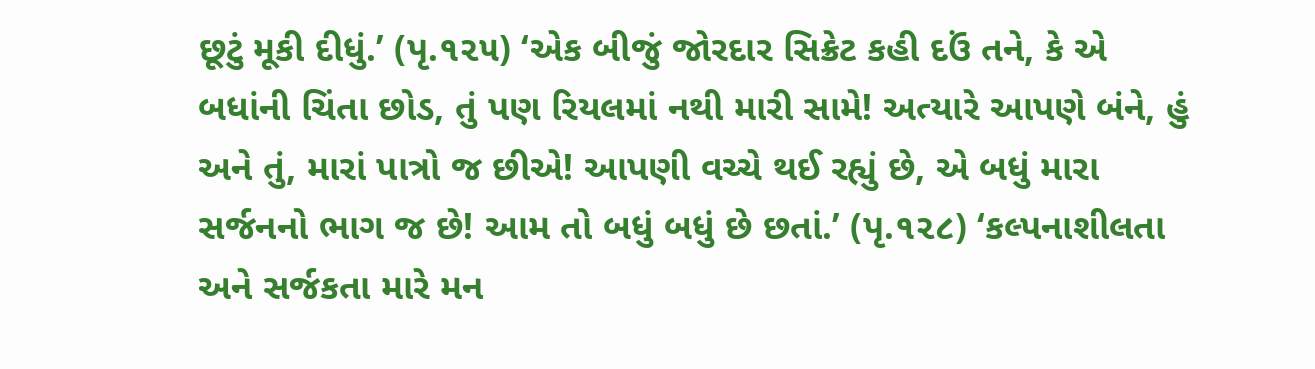છૂટું મૂકી દીધું.’ (પૃ.૧૨૫) ‘એક બીજું જોરદાર સિક્રેટ કહી દઉં તને, કે એ બધાંની ચિંતા છોડ, તું પણ રિયલમાં નથી મારી સામે! અત્યારે આપણે બંને, હું અને તું, મારાં પાત્રો જ છીએ! આપણી વચ્ચે થઈ રહ્યું છે, એ બધું મારા સર્જનનો ભાગ જ છે! આમ તો બધું બધું છે છતાં.’ (પૃ.૧૨૮) ‘કલ્પનાશીલતા અને સર્જકતા મારે મન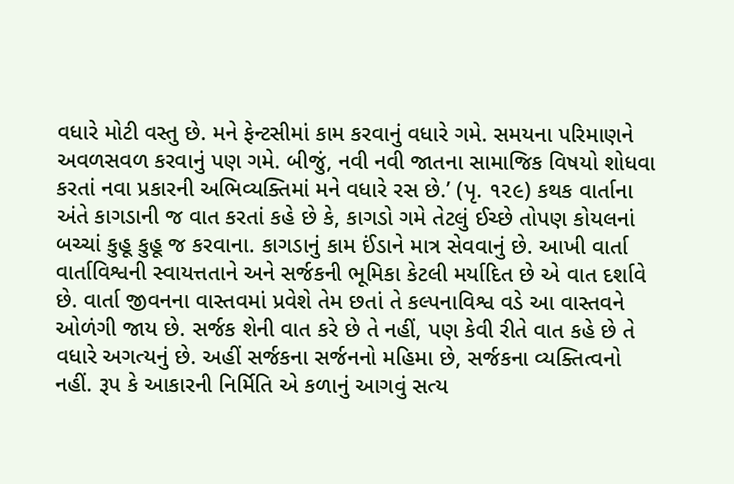વધારે મોટી વસ્તુ છે. મને ફેન્ટસીમાં કામ કરવાનું વધારે ગમે. સમયના પરિમાણને અવળસવળ કરવાનું પણ ગમે. બીજું, નવી નવી જાતના સામાજિક વિષયો શોધવા કરતાં નવા પ્રકારની અભિવ્યક્તિમાં મને વધારે રસ છે.’ (પૃ. ૧૨૯) કથક વાર્તાના અંતે કાગડાની જ વાત કરતાં કહે છે કે, કાગડો ગમે તેટલું ઈચ્છે તોપણ કોયલનાં બચ્ચાં કુહૂ કુહૂ જ કરવાના. કાગડાનું કામ ઈંડાને માત્ર સેવવાનું છે. આખી વાર્તા વાર્તાવિશ્વની સ્વાયત્તતાને અને સર્જકની ભૂમિકા કેટલી મર્યાદિત છે એ વાત દર્શાવે છે. વાર્તા જીવનના વાસ્તવમાં પ્રવેશે તેમ છતાં તે કલ્પનાવિશ્વ વડે આ વાસ્તવને ઓળંગી જાય છે. સર્જક શેની વાત કરે છે તે નહીં, પણ કેવી રીતે વાત કહે છે તે વધારે અગત્યનું છે. અહીં સર્જકના સર્જનનો મહિમા છે, સર્જકના વ્યક્તિત્વનો નહીં. રૂપ કે આકારની નિર્મિતિ એ કળાનું આગવું સત્ય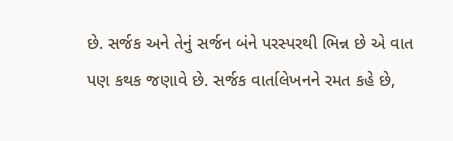છે. સર્જક અને તેનું સર્જન બંને પરસ્પરથી ભિન્ન છે એ વાત પણ કથક જણાવે છે. સર્જક વાર્તાલેખનને રમત કહે છે,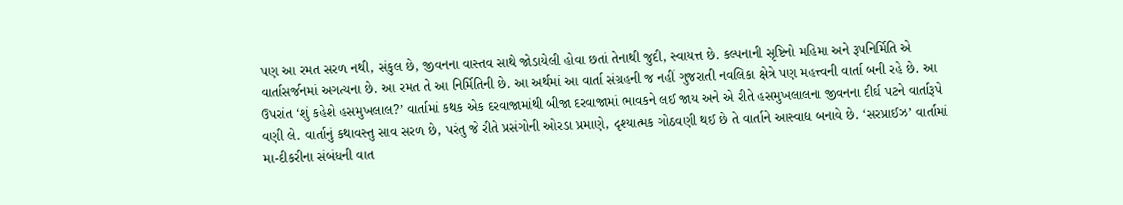પણ આ રમત સરળ નથી, સંકુલ છે, જીવનના વાસ્તવ સાથે જોડાયેલી હોવા છતાં તેનાથી જુદી, સ્વાયત્ત છે. કલ્પનાની સૃષ્ટિનો મહિમા અને રૂપનિર્મિતિ એ વાર્તાસર્જનમાં અગત્યના છે. આ રમત તે આ નિર્મિતિની છે. આ અર્થમાં આ વાર્તા સંગ્રહની જ નહીં ગુજરાતી નવલિકા ક્ષેત્રે પણ મહત્ત્વની વાર્તા બની રહે છે. આ ઉપરાંત ‘શું કહેશે હસમુખલાલ?’ વાર્તામાં કથક એક દરવાજામાંથી બીજા દરવાજામાં ભાવકને લઈ જાય અને એ રીતે હસમુખલાલના જીવનના દીર્ઘ પટને વાર્તારૂપે વણી લે. વાર્તાનું કથાવસ્તુ સાવ સરળ છે, પરંતુ જે રીતે પ્રસંગોની ઓરડા પ્રમાણે, દૃશ્યાત્મક ગોઠવણી થઈ છે તે વાર્તાને આસ્વાદ્ય બનાવે છે. ‘સરપ્રાઈઝ’ વાર્તામાં મા-દીકરીના સંબંધની વાત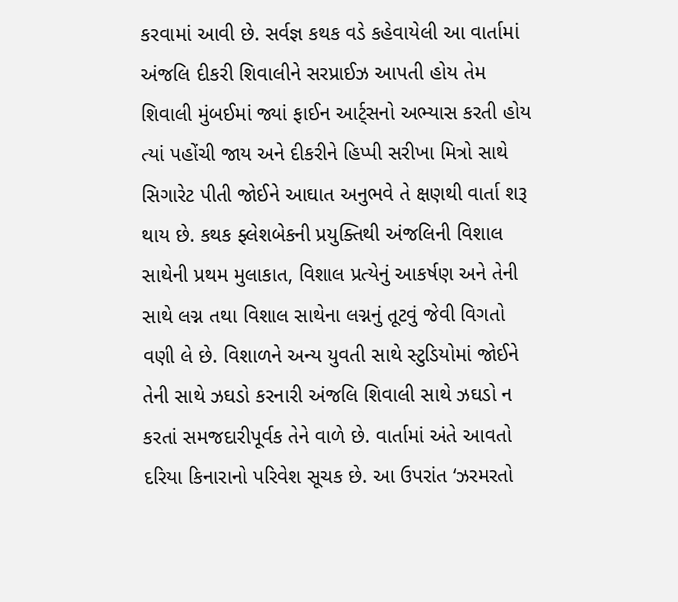કરવામાં આવી છે. સર્વજ્ઞ કથક વડે કહેવાયેલી આ વાર્તામાં અંજલિ દીકરી શિવાલીને સરપ્રાઈઝ આપતી હોય તેમ શિવાલી મુંબઈમાં જ્યાં ફાઈન આર્ટ્સનો અભ્યાસ કરતી હોય ત્યાં પહોંચી જાય અને દીકરીને હિપ્પી સરીખા મિત્રો સાથે સિગારેટ પીતી જોઈને આઘાત અનુભવે તે ક્ષણથી વાર્તા શરૂ થાય છે. કથક ફ્લેશબેકની પ્રયુક્તિથી અંજલિની વિશાલ સાથેની પ્રથમ મુલાકાત, વિશાલ પ્રત્યેનું આકર્ષણ અને તેની સાથે લગ્ન તથા વિશાલ સાથેના લગ્નનું તૂટવું જેવી વિગતો વણી લે છે. વિશાળને અન્ય યુવતી સાથે સ્ટુડિયોમાં જોઈને તેની સાથે ઝઘડો કરનારી અંજલિ શિવાલી સાથે ઝઘડો ન કરતાં સમજદારીપૂર્વક તેને વાળે છે. વાર્તામાં અંતે આવતો દરિયા કિનારાનો પરિવેશ સૂચક છે. આ ઉપરાંત ‘ઝરમરતો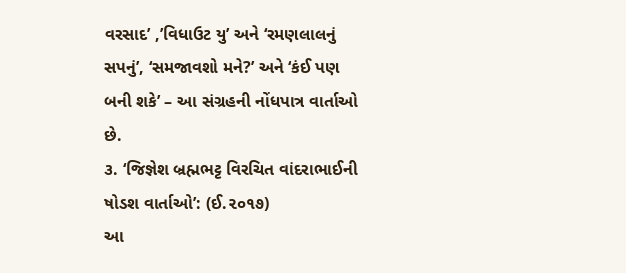વરસાદ’ ,’વિધાઉટ યુ’ અને ‘રમણલાલનું સપનું’, ‘સમજાવશો મને?’ અને ‘કંઈ પણ બની શકે’ – આ સંગ્રહની નોંધપાત્ર વાર્તાઓ છે.
૩. ‘જિજ્ઞેશ બ્રહ્મભટ્ટ વિરચિત વાંદરાભાઈની ષોડશ વાર્તાઓ’: (ઈ.૨૦૧૭)
આ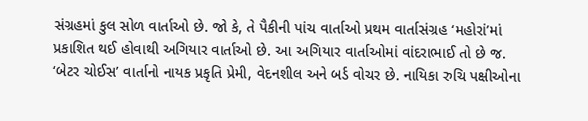સંગ્રહમાં કુલ સોળ વાર્તાઓ છે. જો કે, તે પૈકીની પાંચ વાર્તાઓ પ્રથમ વાર્તાસંગ્રહ ‘મહોરાં’માં પ્રકાશિત થઈ હોવાથી અગિયાર વાર્તાઓ છે. આ અગિયાર વાર્તાઓમાં વાંદરાભાઈ તો છે જ. ‘બેટર ચોઈસ’ વાર્તાનો નાયક પ્રકૃતિ પ્રેમી, વેદનશીલ અને બર્ડ વોચર છે. નાયિકા રુચિ પક્ષીઓના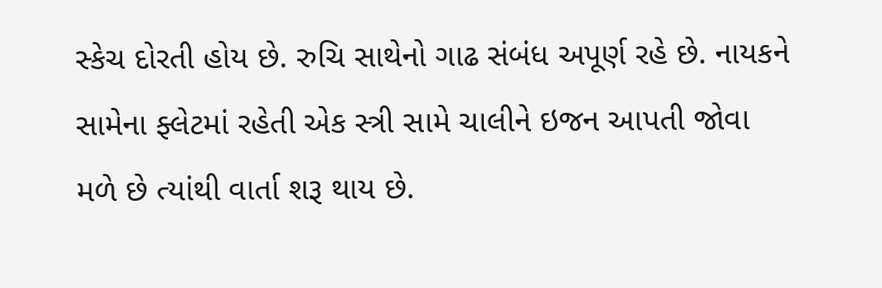સ્કેચ દોરતી હોય છે. રુચિ સાથેનો ગાઢ સંબંધ અપૂર્ણ રહે છે. નાયકને સામેના ફ્લેટમાં રહેતી એક સ્ત્રી સામે ચાલીને ઇજન આપતી જોવા મળે છે ત્યાંથી વાર્તા શરૂ થાય છે.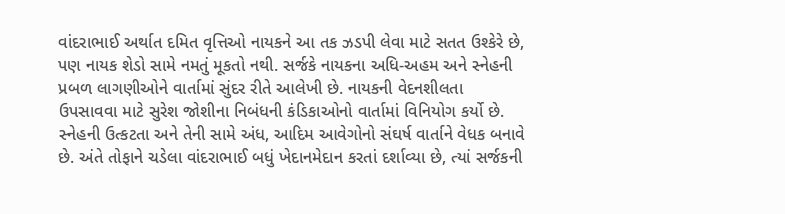વાંદરાભાઈ અર્થાત દમિત વૃત્તિઓ નાયકને આ તક ઝડપી લેવા માટે સતત ઉશ્કેરે છે, પણ નાયક શેડો સામે નમતું મૂકતો નથી. સર્જકે નાયકના અધિ-અહમ અને સ્નેહની પ્રબળ લાગણીઓને વાર્તામાં સુંદર રીતે આલેખી છે. નાયકની વેદનશીલતા ઉપસાવવા માટે સુરેશ જોશીના નિબંધની કંડિકાઓનો વાર્તામાં વિનિયોગ કર્યો છે. સ્નેહની ઉત્કટતા અને તેની સામે અંધ, આદિમ આવેગોનો સંઘર્ષ વાર્તાને વેધક બનાવે છે. અંતે તોફાને ચડેલા વાંદરાભાઈ બધું ખેદાનમેદાન કરતાં દર્શાવ્યા છે, ત્યાં સર્જકની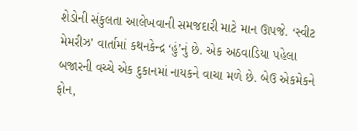શેડોની સંકુલતા આલેખવાની સમજદારી માટે માન ઊપજે. ‘સ્વીટ મેમરીઝ’ વાર્તામાં કથનકેન્દ્ર ‘હું’નું છે. એક અઠવાડિયા પહેલા બજારની વચ્ચે એક દુકાનમાં નાયકને વાચા મળે છે. બેઉ એકમેકને ફોન,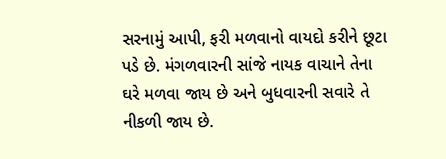સરનામું આપી, ફરી મળવાનો વાયદો કરીને છૂટા પડે છે. મંગળવારની સાંજે નાયક વાચાને તેના ઘરે મળવા જાય છે અને બુધવારની સવારે તે નીકળી જાય છે.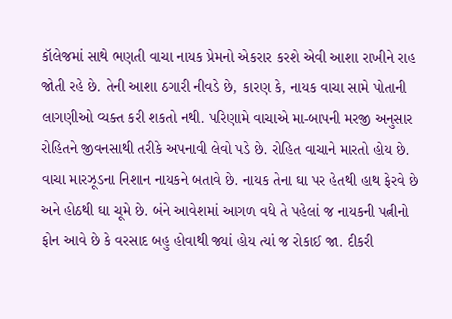કૉલેજમાં સાથે ભણતી વાચા નાયક પ્રેમનો એકરાર કરશે એવી આશા રાખીને રાહ જોતી રહે છે. તેની આશા ઠગારી નીવડે છે, કારણ કે, નાયક વાચા સામે પોતાની લાગણીઓ વ્યક્ત કરી શકતો નથી. પરિણામે વાચાએ મા-બાપની મરજી અનુસાર રોહિતને જીવનસાથી તરીકે અપનાવી લેવો પડે છે. રોહિત વાચાને મારતો હોય છે. વાચા મારઝૂડના નિશાન નાયકને બતાવે છે. નાયક તેના ઘા પર હેતથી હાથ ફેરવે છે અને હોઠથી ઘા ચૂમે છે. બંને આવેશમાં આગળ વધે તે પહેલાં જ નાયકની પત્નીનો ફોન આવે છે કે વરસાદ બહુ હોવાથી જ્યાં હોય ત્યાં જ રોકાઈ જા. દીકરી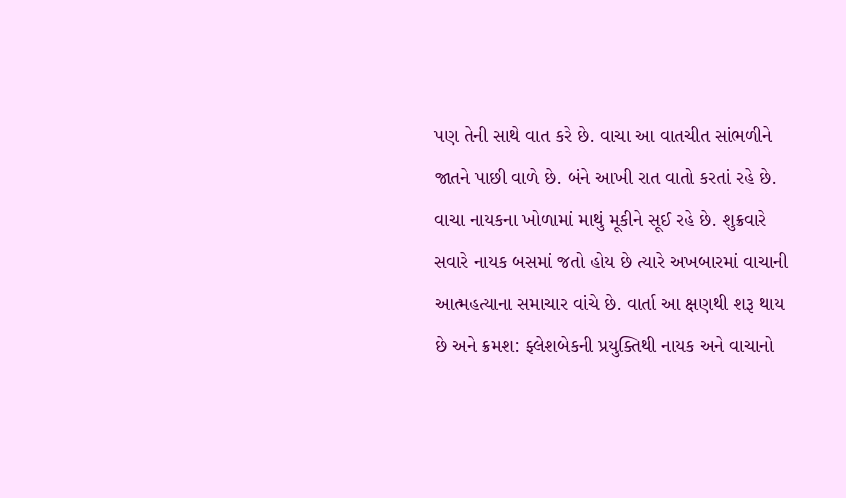પણ તેની સાથે વાત કરે છે. વાચા આ વાતચીત સાંભળીને જાતને પાછી વાળે છે. બંને આખી રાત વાતો કરતાં રહે છે. વાચા નાયકના ખોળામાં માથું મૂકીને સૂઈ રહે છે. શુક્રવારે સવારે નાયક બસમાં જતો હોય છે ત્યારે અખબારમાં વાચાની આત્મહત્યાના સમાચાર વાંચે છે. વાર્તા આ ક્ષણથી શરૂ થાય છે અને ક્રમશ: ફ્લેશબેકની પ્રયુક્તિથી નાયક અને વાચાનો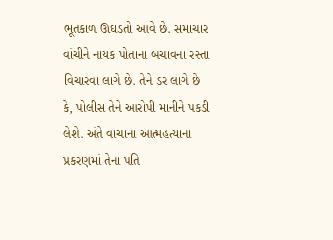ભૂતકાળ ઊઘડતો આવે છે. સમાચાર વાંચીને નાયક પોતાના બચાવના રસ્તા વિચારવા લાગે છે. તેને ડર લાગે છે કે, પોલીસ તેને આરોપી માનીને પકડી લેશે. અંતે વાચાના આત્મહત્યાના પ્રકરણમાં તેના પતિ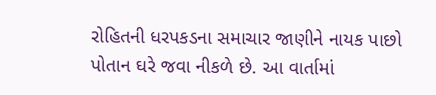રોહિતની ધરપકડના સમાચાર જાણીને નાયક પાછો પોતાન ઘરે જવા નીકળે છે. આ વાર્તામાં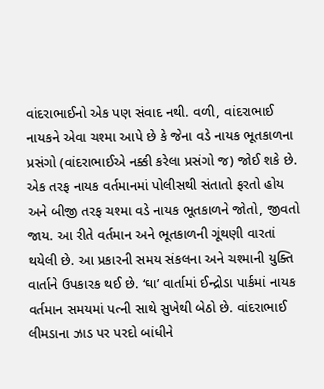વાંદરાભાઈનો એક પણ સંવાદ નથી. વળી, વાંદરાભાઈ નાયકને એવા ચશ્મા આપે છે કે જેના વડે નાયક ભૂતકાળના પ્રસંગો (વાંદરાભાઈએ નક્કી કરેલા પ્રસંગો જ) જોઈ શકે છે. એક તરફ નાયક વર્તમાનમાં પોલીસથી સંતાતો ફરતો હોય અને બીજી તરફ ચશ્મા વડે નાયક ભૂતકાળને જોતો, જીવતો જાય. આ રીતે વર્તમાન અને ભૂતકાળની ગૂંથણી વારતાં થયેલી છે. આ પ્રકારની સમય સંકલના અને ચશ્માની યુક્તિ વાર્તાને ઉપકારક થઈ છે. ‘ઘા’ વાર્તામાં ઈન્દ્રોડા પાર્કમાં નાયક વર્તમાન સમયમાં પત્ની સાથે સુખેથી બેઠો છે. વાંદરાભાઈ લીમડાના ઝાડ પર પરદો બાંધીને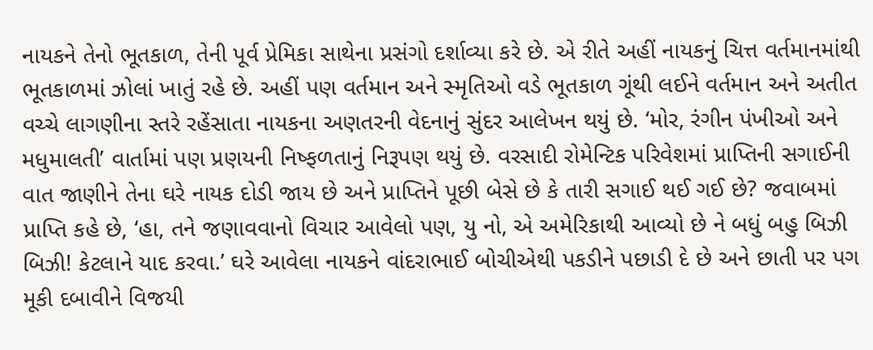નાયકને તેનો ભૂતકાળ, તેની પૂર્વ પ્રેમિકા સાથેના પ્રસંગો દર્શાવ્યા કરે છે. એ રીતે અહીં નાયકનું ચિત્ત વર્તમાનમાંથી ભૂતકાળમાં ઝોલાં ખાતું રહે છે. અહીં પણ વર્તમાન અને સ્મૃતિઓ વડે ભૂતકાળ ગૂંથી લઈને વર્તમાન અને અતીત વચ્ચે લાગણીના સ્તરે રહેંસાતા નાયકના અણતરની વેદનાનું સુંદર આલેખન થયું છે. ‘મોર, રંગીન પંખીઓ અને મધુમાલતી’ વાર્તામાં પણ પ્રણયની નિષ્ફળતાનું નિરૂપણ થયું છે. વરસાદી રોમેન્ટિક પરિવેશમાં પ્રાપ્તિની સગાઈની વાત જાણીને તેના ઘરે નાયક દોડી જાય છે અને પ્રાપ્તિને પૂછી બેસે છે કે તારી સગાઈ થઈ ગઈ છે? જવાબમાં પ્રાપ્તિ કહે છે, ‘હા, તને જણાવવાનો વિચાર આવેલો પણ, યુ નો, એ અમેરિકાથી આવ્યો છે ને બધું બહુ બિઝી બિઝી! કેટલાને યાદ કરવા.’ ઘરે આવેલા નાયકને વાંદરાભાઈ બોચીએથી પકડીને પછાડી દે છે અને છાતી પર પગ મૂકી દબાવીને વિજયી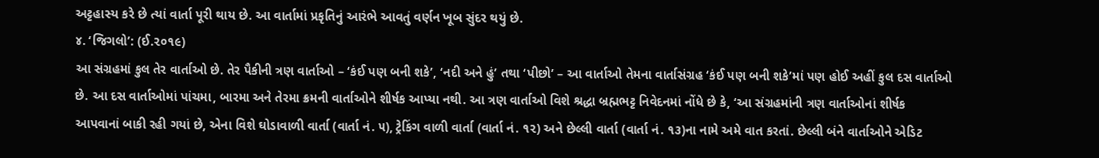અટ્ટહાસ્ય કરે છે ત્યાં વાર્તા પૂરી થાય છે. આ વાર્તામાં પ્રકૃતિનું આરંભે આવતું વર્ણન ખૂબ સુંદર થયું છે.
૪. ‘જિગલો’: (ઈ.૨૦૧૯)
આ સંગ્રહમાં કુલ તેર વાર્તાઓ છે. તેર પૈકીની ત્રણ વાર્તાઓ – ‘કંઈ પણ બની શકે’, ‘નદી અને હું’ તથા ‘પીછો’ – આ વાર્તાઓ તેમના વાર્તાસંગ્રહ ‘કંઈ પણ બની શકે’માં પણ હોઈ અહીં કુલ દસ વાર્તાઓ છે. આ દસ વાર્તાઓમાં પાંચમા, બારમા અને તેરમા ક્રમની વાર્તાઓને શીર્ષક આપ્યા નથી. આ ત્રણ વાર્તાઓ વિશે શ્રદ્ધા બ્રહ્મભટ્ટ નિવેદનમાં નોંધે છે કે, ‘આ સંગ્રહમાંની ત્રણ વાર્તાઓનાં શીર્ષક આપવાનાં બાકી રહી ગયાં છે, એના વિશે ઘોડાવાળી વાર્તા (વાર્તા નં. ૫), ટ્રેકિંગ વાળી વાર્તા (વાર્તા નં. ૧૨) અને છેલ્લી વાર્તા (વાર્તા નં. ૧૩)ના નામે અમે વાત કરતાં. છેલ્લી બંને વાર્તાઓને એડિટ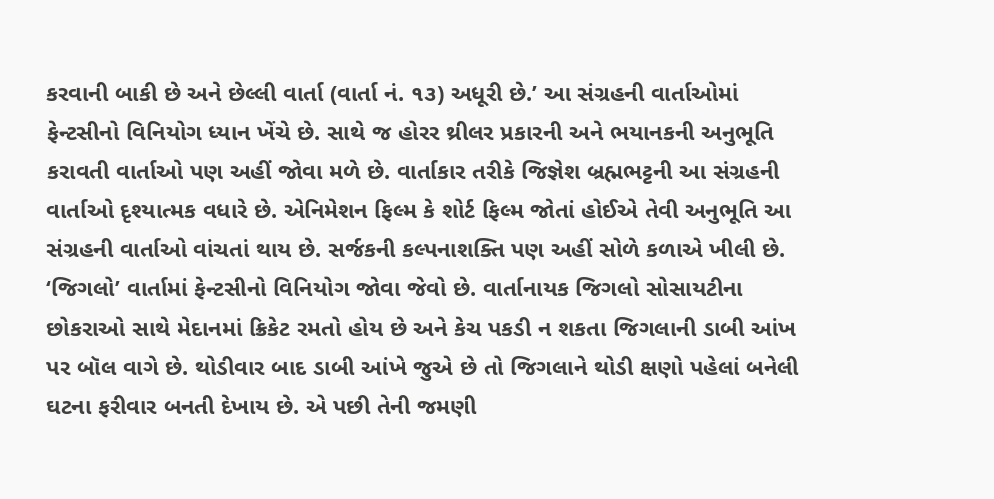કરવાની બાકી છે અને છેલ્લી વાર્તા (વાર્તા નં. ૧૩) અધૂરી છે.’ આ સંગ્રહની વાર્તાઓમાં ફેન્ટસીનો વિનિયોગ ધ્યાન ખેંચે છે. સાથે જ હોરર થ્રીલર પ્રકારની અને ભયાનકની અનુભૂતિ કરાવતી વાર્તાઓ પણ અહીં જોવા મળે છે. વાર્તાકાર તરીકે જિજ્ઞેશ બ્રહ્મભટ્ટની આ સંગ્રહની વાર્તાઓ દૃશ્યાત્મક વધારે છે. એનિમેશન ફિલ્મ કે શોર્ટ ફિલ્મ જોતાં હોઈએ તેવી અનુભૂતિ આ સંગ્રહની વાર્તાઓ વાંચતાં થાય છે. સર્જકની કલ્પનાશક્તિ પણ અહીં સોળે કળાએ ખીલી છે. ‘જિગલો’ વાર્તામાં ફેન્ટસીનો વિનિયોગ જોવા જેવો છે. વાર્તાનાયક જિગલો સોસાયટીના છોકરાઓ સાથે મેદાનમાં ક્રિકેટ રમતો હોય છે અને કેચ પકડી ન શકતા જિગલાની ડાબી આંખ પર બૉલ વાગે છે. થોડીવાર બાદ ડાબી આંખે જુએ છે તો જિગલાને થોડી ક્ષણો પહેલાં બનેલી ઘટના ફરીવાર બનતી દેખાય છે. એ પછી તેની જમણી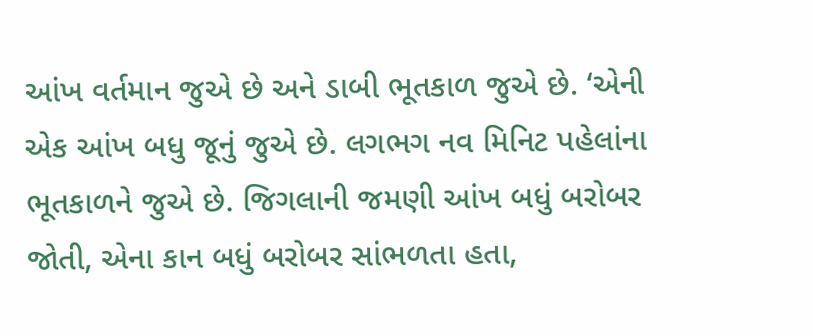આંખ વર્તમાન જુએ છે અને ડાબી ભૂતકાળ જુએ છે. ‘એની એક આંખ બધુ જૂનું જુએ છે. લગભગ નવ મિનિટ પહેલાંના ભૂતકાળને જુએ છે. જિગલાની જમણી આંખ બધું બરોબર જોતી, એના કાન બધું બરોબર સાંભળતા હતા,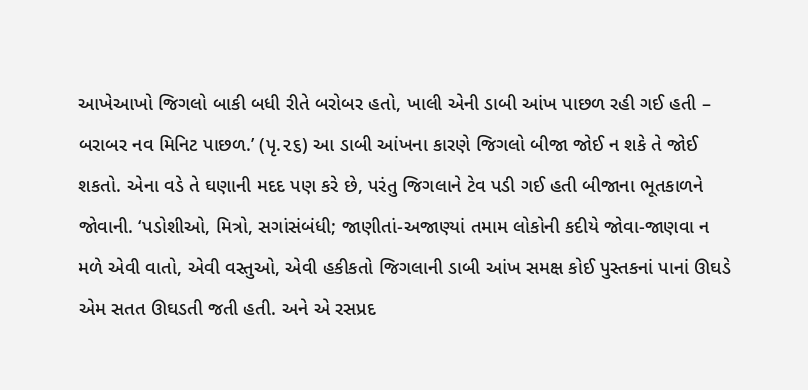આખેઆખો જિગલો બાકી બધી રીતે બરોબર હતો, ખાલી એની ડાબી આંખ પાછળ રહી ગઈ હતી – બરાબર નવ મિનિટ પાછળ.’ (પૃ.૨૬) આ ડાબી આંખના કારણે જિગલો બીજા જોઈ ન શકે તે જોઈ શકતો. એના વડે તે ઘણાની મદદ પણ કરે છે, પરંતુ જિગલાને ટેવ પડી ગઈ હતી બીજાના ભૂતકાળને જોવાની. ‘પડોશીઓ, મિત્રો, સગાંસંબંધી; જાણીતાં-અજાણ્યાં તમામ લોકોની કદીયે જોવા-જાણવા ન મળે એવી વાતો, એવી વસ્તુઓ, એવી હકીકતો જિગલાની ડાબી આંખ સમક્ષ કોઈ પુસ્તકનાં પાનાં ઊઘડે એમ સતત ઊઘડતી જતી હતી. અને એ રસપ્રદ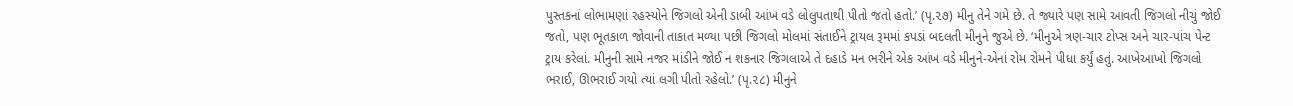પુસ્તકનાં લોભામણાં રહસ્યોને જિગલો એની ડાબી આંખ વડે લોલુપતાથી પીતો જતો હતો.’ (પૃ.૨૭) મીનુ તેને ગમે છે. તે જ્યારે પણ સામે આવતી જિગલો નીચું જોઈ જતો, પણ ભૂતકાળ જોવાની તાકાત મળ્યા પછી જિગલો મોલમાં સંતાઈને ટ્રાયલ રૂમમાં કપડાં બદલતી મીનુને જુએ છે. ‘મીનુએ ત્રણ-ચાર ટોપ્સ અને ચાર-પાંચ પેન્ટ ટ્રાય કરેલાં. મીનુની સામે નજર માંડીને જોઈ ન શકનાર જિગલાએ તે દહાડે મન ભરીને એક આંખ વડે મીનુને-એનાં રોમ રોમને પીધા કર્યું હતું. આખેઆખો જિગલો ભરાઈ, ઊભરાઈ ગયો ત્યાં લગી પીતો રહેલો.’ (પૃ.૨૮) મીનુને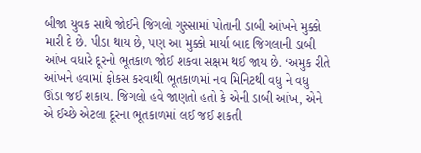બીજા યુવક સાથે જોઈને જિગલો ગુસ્સામાં પોતાની ડાબી આંખને મુક્કો મારી દે છે. પીડા થાય છે, પણ આ મુક્કો માર્યા બાદ જિગલાની ડાબી આંખ વધારે દૂરનો ભૂતકાળ જોઈ શકવા સક્ષમ થઈ જાય છે. ‘અમુક રીતે આંખને હવામાં ફોકસ કરવાથી ભૂતકાળમાં નવ મિનિટથી વધુ ને વધુ ઊંડા જઈ શકાય. જિગલો હવે જાણતો હતો કે એની ડાબી આંખ, એને એ ઈચ્છે એટલા દૂરના ભૂતકાળમાં લઈ જઈ શકતી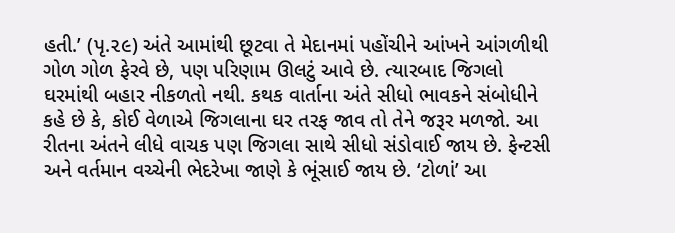હતી.’ (પૃ.૨૯) અંતે આમાંથી છૂટવા તે મેદાનમાં પહોંચીને આંખને આંગળીથી ગોળ ગોળ ફેરવે છે, પણ પરિણામ ઊલટું આવે છે. ત્યારબાદ જિગલો ઘરમાંથી બહાર નીકળતો નથી. કથક વાર્તાના અંતે સીધો ભાવકને સંબોધીને કહે છે કે, કોઈ વેળાએ જિગલાના ઘર તરફ જાવ તો તેને જરૂર મળજો. આ રીતના અંતને લીધે વાચક પણ જિગલા સાથે સીધો સંડોવાઈ જાય છે. ફેન્ટસી અને વર્તમાન વચ્ચેની ભેદરેખા જાણે કે ભૂંસાઈ જાય છે. ‘ટોળાં’ આ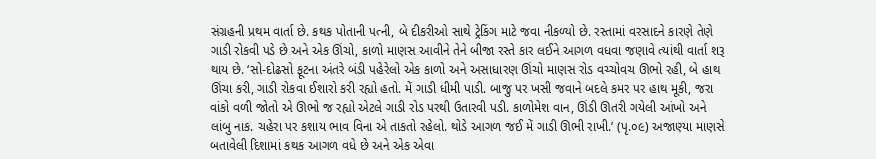સંગ્રહની પ્રથમ વાર્તા છે. કથક પોતાની પત્ની, બે દીકરીઓ સાથે ટ્રેકિંગ માટે જવા નીકળ્યો છે. રસ્તામાં વરસાદને કારણે તેણે ગાડી રોકવી પડે છે અને એક ઊંચો, કાળો માણસ આવીને તેને બીજા રસ્તે કાર લઈને આગળ વધવા જણાવે ત્યાંથી વાર્તા શરૂ થાય છે. ‘સો-દોઢસો ફૂટના અંતરે બંડી પહેરેલો એક કાળો અને અસાધારણ ઊંચો માણસ રોડ વચ્ચોવચ ઊભો રહી, બે હાથ ઊંચા કરી, ગાડી રોકવા ઈશારો કરી રહ્યો હતો. મેં ગાડી ધીમી પાડી. બાજુ પર ખસી જવાને બદલે કમર પર હાથ મૂકી, જરા વાંકો વળી જોતો એ ઊભો જ રહ્યો એટલે ગાડી રોડ પરથી ઉતારવી પડી. કાળોમેશ વાન, ઊંડી ઊતરી ગયેલી આંખો અને લાંબુ નાક. ચહેરા પર કશાય ભાવ વિના એ તાકતો રહેલો. થોડે આગળ જઈ મેં ગાડી ઊભી રાખી.’ (પૃ.૦૯) અજાણ્યા માણસે બતાવેલી દિશામાં કથક આગળ વધે છે અને એક એવા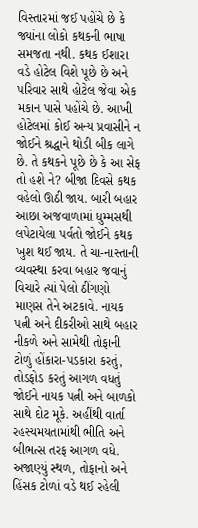વિસ્તારમાં જઈ પહોંચે છે કે જ્યાંના લોકો કથકની ભાષા સમજતા નથી. કથક ઈશારા વડે હોટેલ વિશે પૂછે છે અને પરિવાર સાથે હોટેલ જેવા એક મકાન પાસે પહોંચે છે. આખી હોટેલમાં કોઈ અન્ય પ્રવાસીને ન જોઈને શ્રદ્ધાને થોડી બીક લાગે છે. તે કથકને પૂછે છે કે આ સેફ તો હશે ને? બીજા દિવસે કથક વહેલો ઊઠી જાય. બારી બહાર આછા અજવાળામાં ધુમ્મસથી લપેટાયેલા પર્વતો જોઈને કથક ખુશ થઈ જાય. તે ચા-નાસ્તાની વ્યવસ્થા કરવા બહાર જવાનું વિચારે ત્યાં પેલો ઠીંગણો માણસ તેને અટકાવે. નાયક પત્ની અને દીકરીઓ સાથે બહાર નીકળે અને સામેથી તોફાની ટોળું હોંકારા-પડકારા કરતું, તોડફોડ કરતું આગળ વધતું જોઈને નાયક પત્ની અને બાળકો સાથે દોટ મૂકે. અહીંથી વાર્તા રહસ્યમયતામાંથી ભીતિ અને બીભત્સ તરફ આગળ વધે. અજાણ્યું સ્થળ, તોફાનો અને હિંસક ટોળાં વડે થઈ રહેલી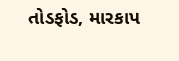તોડફોડ, મારકાપ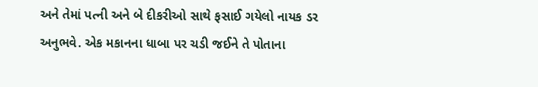અને તેમાં પત્ની અને બે દીકરીઓ સાથે ફસાઈ ગયેલો નાયક ડર અનુભવે. એક મકાનના ધાબા પર ચડી જઈને તે પોતાના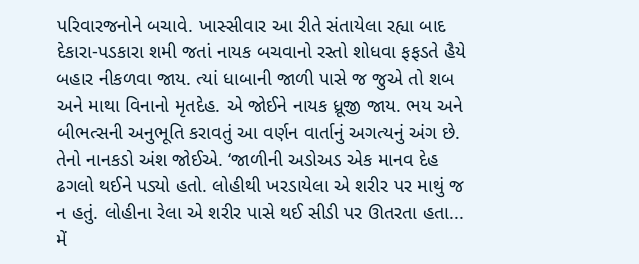પરિવારજનોને બચાવે. ખાસ્સીવાર આ રીતે સંતાયેલા રહ્યા બાદ દેકારા-પડકારા શમી જતાં નાયક બચવાનો રસ્તો શોધવા ફફડતે હૈયે બહાર નીકળવા જાય. ત્યાં ધાબાની જાળી પાસે જ જુએ તો શબ અને માથા વિનાનો મૃતદેહ. એ જોઈને નાયક ધ્રૂજી જાય. ભય અને બીભત્સની અનુભૂતિ કરાવતું આ વર્ણન વાર્તાનું અગત્યનું અંગ છે. તેનો નાનકડો અંશ જોઈએ. ‘જાળીની અડોઅડ એક માનવ દેહ ઢગલો થઈને પડ્યો હતો. લોહીથી ખરડાયેલા એ શરીર પર માથું જ ન હતું. લોહીના રેલા એ શરીર પાસે થઈ સીડી પર ઊતરતા હતા... મેં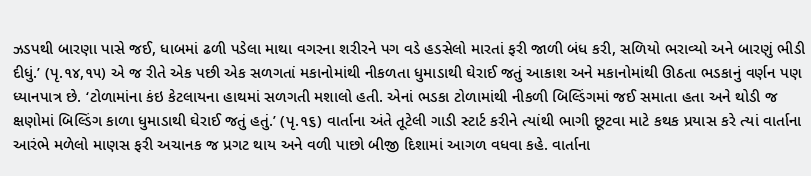ઝડપથી બારણા પાસે જઈ, ધાબમાં ઢળી પડેલા માથા વગરના શરીરને પગ વડે હડસેલો મારતાં ફરી જાળી બંધ કરી, સળિયો ભરાવ્યો અને બારણું ભીડી દીધું.’ (પૃ.૧૪,૧૫) એ જ રીતે એક પછી એક સળગતાં મકાનોમાંથી નીકળતા ધુમાડાથી ઘેરાઈ જતું આકાશ અને મકાનોમાંથી ઊઠતા ભડકાનું વર્ણન પણ ધ્યાનપાત્ર છે. ‘ટોળામાંના કંઇ કેટલાયના હાથમાં સળગતી મશાલો હતી. એનાં ભડકા ટોળામાંથી નીકળી બિલ્ડિંગમાં જઈ સમાતા હતા અને થોડી જ ક્ષણોમાં બિલ્ડિંગ કાળા ધુમાડાથી ઘેરાઈ જતું હતું.’ (પૃ.૧૬) વાર્તાના અંતે તૂટેલી ગાડી સ્ટાર્ટ કરીને ત્યાંથી ભાગી છૂટવા માટે કથક પ્રયાસ કરે ત્યાં વાર્તાના આરંભે મળેલો માણસ ફરી અચાનક જ પ્રગટ થાય અને વળી પાછો બીજી દિશામાં આગળ વધવા કહે. વાર્તાના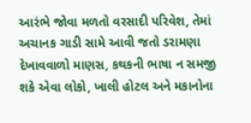આરંભે જોવા મળતો વરસાદી પરિવેશ, તેમાં અચાનક ગાડી સામે આવી જતો ડરામણા દેખાવવાળો માણસ, કથકની ભાષા ન સમજી શકે એવા લોકો, ખાલી હોટલ અને મકાનોના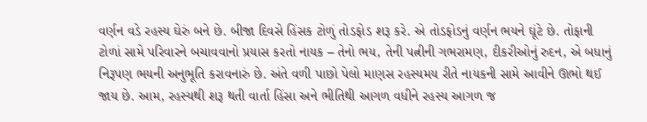વર્ણન વડે રહસ્ય ઘેરું બને છે. બીજા દિવસે હિંસક ટોળું તોડફોડ શરૂ કરે. એ તોડફોડનું વર્ણન ભયને ઘૂંટે છે. તોફાની ટોળાં સામે પરિવારને બચાવવાનો પ્રયાસ કરતો નાયક – તેનો ભય, તેની પત્નીની ગભરામણ, દીકરીઓનું રુદન, એ બધાનું નિરૂપણ ભયની અનુભૂતિ કરાવનારું છે. અંતે વળી પાછો પેલો માણસ રહસ્યમય રીતે નાયકની સામે આવીને ઊભો થઈ જાય છે. આમ, રહસ્યથી શરૂ થતી વાર્તા હિંસા અને ભીતિથી આગળ વધીને રહસ્ય આગળ જ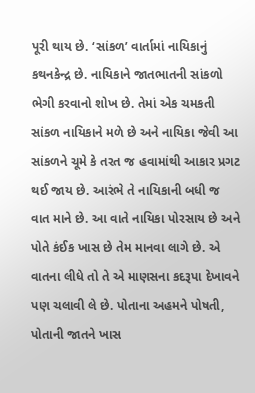પૂરી થાય છે. ‘સાંકળ’ વાર્તામાં નાયિકાનું કથનકેન્દ્ર છે. નાયિકાને જાતભાતની સાંકળો ભેગી કરવાનો શોખ છે. તેમાં એક ચમકતી સાંકળ નાયિકાને મળે છે અને નાયિકા જેવી આ સાંકળને ચૂમે કે તરત જ હવામાંથી આકાર પ્રગટ થઈ જાય છે. આરંભે તે નાયિકાની બધી જ વાત માને છે. આ વાતે નાયિકા પોરસાય છે અને પોતે કંઈક ખાસ છે તેમ માનવા લાગે છે. એ વાતના લીધે તો તે એ માણસના કદરૂપા દેખાવને પણ ચલાવી લે છે. પોતાના અહમને પોષતી, પોતાની જાતને ખાસ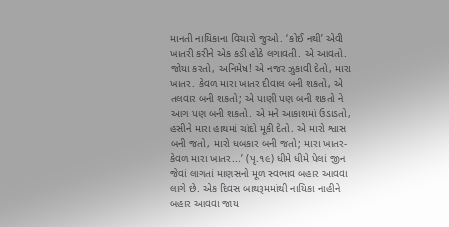માનતી નાયિકાના વિચારો જુઓ. ‘કોઈ નથી’ એવી ખાતરી કરીને એક કડી હોઠે લગાવતી. એ આવતો. જોયા કરતો, અનિમેષ! એ નજર ઝુકાવી દેતો, મારા ખાતર. કેવળ મારા ખાતર દીવાલ બની શકતો, એ તલવાર બની શકતો; એ પાણી પણ બની શકતો ને આગ પણ બની શકતો. એ મને આકાશમાં ઉડાડતો, હસીને મારા હાથમાં ચાંદો મૂકી દેતો. એ મારો શ્વાસ બની જતો, મારો ધબકાર બની જતો; મારા ખાતર-કેવળ મારા ખાતર...’ (પૃ.૧૯) ધીમે ધીમે પેલાં જીન જેવાં લાગતાં માણસનો મૂળ સ્વભાવ બહાર આવવા લાગે છે. એક દિવસ બાથરૂમમાંથી નાયિકા નાહીને બહાર આવવા જાય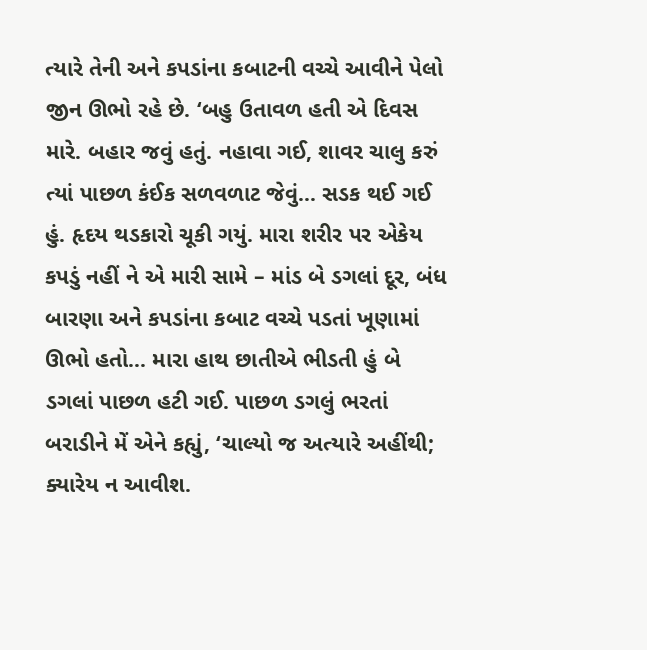ત્યારે તેની અને કપડાંના કબાટની વચ્ચે આવીને પેલો જીન ઊભો રહે છે. ‘બહુ ઉતાવળ હતી એ દિવસ મારે. બહાર જવું હતું. નહાવા ગઈ, શાવર ચાલુ કરું ત્યાં પાછળ કંઈક સળવળાટ જેવું... સડક થઈ ગઈ હું. હૃદય થડકારો ચૂકી ગયું. મારા શરીર પર એકેય કપડું નહીં ને એ મારી સામે – માંડ બે ડગલાં દૂર, બંધ બારણા અને કપડાંના કબાટ વચ્ચે પડતાં ખૂણામાં ઊભો હતો... મારા હાથ છાતીએ ભીડતી હું બે ડગલાં પાછળ હટી ગઈ. પાછળ ડગલું ભરતાં બરાડીને મેં એને કહ્યું, ‘ચાલ્યો જ અત્યારે અહીંથી; ક્યારેય ન આવીશ.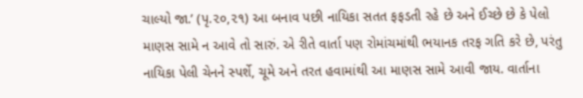ચાલ્યો જા.’ (પૃ.૨૦,૨૧) આ બનાવ પછી નાયિકા સતત ફફડતી રહે છે અને ઈચ્છે છે કે પેલો માણસ સામે ન આવે તો સારું. એ રીતે વાર્તા પણ રોમાંચમાંથી ભયાનક તરફ ગતિ કરે છે, પરંતુ નાયિકા પેલી ચેનને સ્પર્શે, ચૂમે અને તરત હવામાંથી આ માણસ સામે આવી જાય. વાર્તાના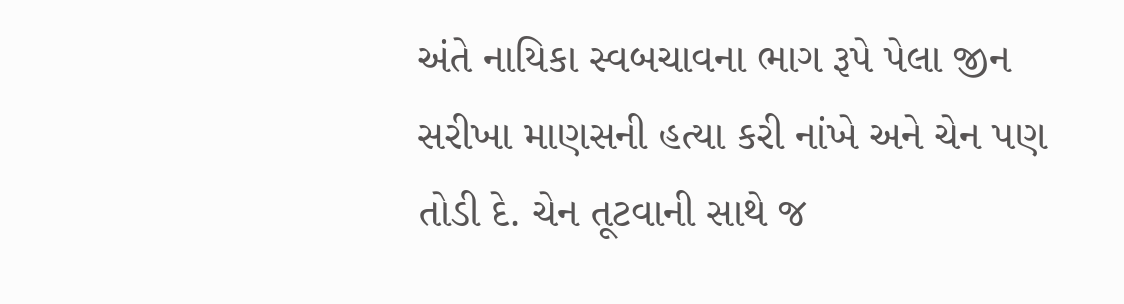અંતે નાયિકા સ્વબચાવના ભાગ રૂપે પેલા જીન સરીખા માણસની હત્યા કરી નાંખે અને ચેન પણ તોડી દે. ચેન તૂટવાની સાથે જ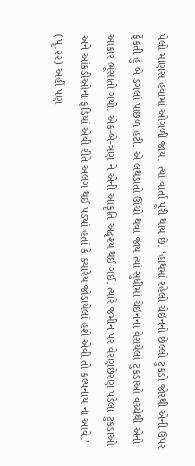પેલો માણસ હવામાં ઓગળી જાય. ત્યાં વાર્તા પૂરી થાય છે. ‘હાથમાં રહેલો ચેઇનનો છેલ્લો ટુકડો જોરથી એની ઉપર ફેંકતી હું બે ડગલાં પાછળ હટી. એ લથડાતો ઊંચો થવા જાય ત્યાં સુધીમાં ચેઇનના વેરાયેલા ટુકડાઓ વચ્ચેથી એનો આકાર ભૂંસાતો ગયો. એક-બે-ત્રણ ને એની આકૃતિ અદૃશ્ય થઈ ગઈ. ત્યારે જમીન પર વેરણછેરણ પડેલા ટુકડાઓ અને આંકડીઓના ફડિયાં એવી રીતે અલગ થઈ પડ્યાં હતાં કે ક્યારેય જોડાયેલાં હશે એવી તો કલ્પનાય ના આવે.’ (પૃ.૨૨) અહીં પણ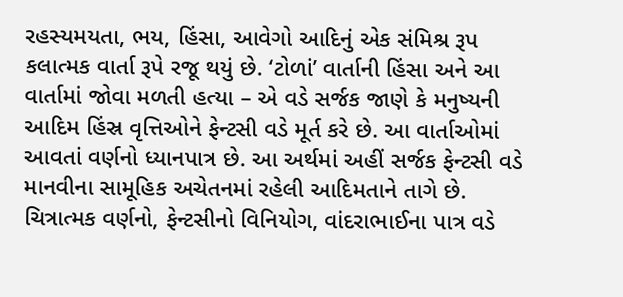રહસ્યમયતા, ભય, હિંસા, આવેગો આદિનું એક સંમિશ્ર રૂપ કલાત્મક વાર્તા રૂપે રજૂ થયું છે. ‘ટોળાં’ વાર્તાની હિંસા અને આ વાર્તામાં જોવા મળતી હત્યા – એ વડે સર્જક જાણે કે મનુષ્યની આદિમ હિંસ્ર વૃત્તિઓને ફેન્ટસી વડે મૂર્ત કરે છે. આ વાર્તાઓમાં આવતાં વર્ણનો ધ્યાનપાત્ર છે. આ અર્થમાં અહીં સર્જક ફેન્ટસી વડે માનવીના સામૂહિક અચેતનમાં રહેલી આદિમતાને તાગે છે. ચિત્રાત્મક વર્ણનો, ફેન્ટસીનો વિનિયોગ, વાંદરાભાઈના પાત્ર વડે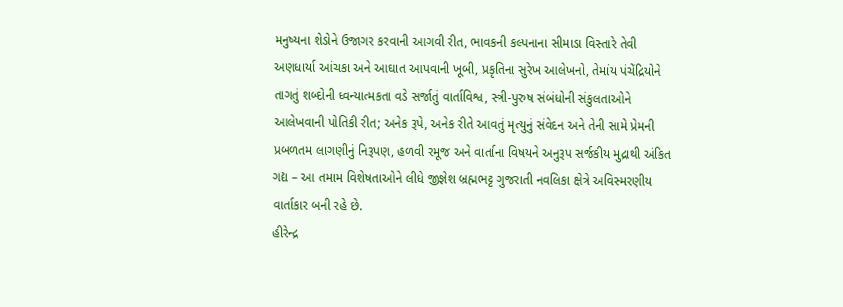મનુષ્યના શેડોને ઉજાગર કરવાની આગવી રીત, ભાવકની કલ્પનાના સીમાડા વિસ્તારે તેવી અણધાર્યા આંચકા અને આઘાત આપવાની ખૂબી, પ્રકૃતિના સુરેખ આલેખનો, તેમાંય પંચેંદ્રિયોને તાગતું શબ્દોની ધ્વન્યાત્મકતા વડે સર્જાતું વાર્તાવિશ્વ, સ્ત્રી-પુરુષ સંબંધોની સંકુલતાઓને આલેખવાની પોતિકી રીત; અનેક રૂપે, અનેક રીતે આવતું મૃત્યુનું સંવેદન અને તેની સામે પ્રેમની પ્રબળતમ લાગણીનું નિરૂપણ, હળવી રમૂજ અને વાર્તાના વિષયને અનુરૂપ સર્જકીય મુદ્રાથી અંકિત ગદ્ય – આ તમામ વિશેષતાઓને લીધે જીજ્ઞેશ બ્રહ્મભટ્ટ ગુજરાતી નવલિકા ક્ષેત્રે અવિસ્મરણીય વાર્તાકાર બની રહે છે.
હીરેન્દ્ર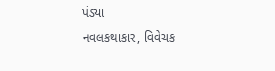પંડ્યા
નવલકથાકાર, વિવેચક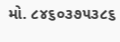મો. ૮૪૬૦૩૭૫૩૮૬